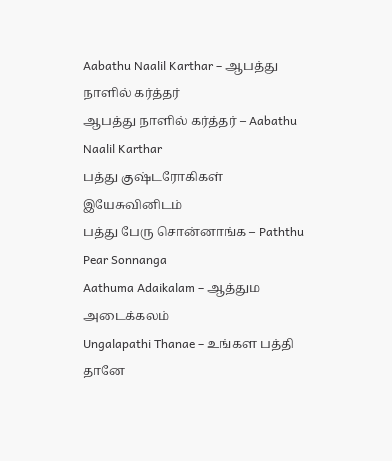Aabathu Naalil Karthar – ஆபத்து நாளில் கர்த்தர்
ஆபத்து நாளில் கர்த்தர் – Aabathu Naalil Karthar
பத்து குஷ்டரோகிகள் இயேசுவினிடம்
பத்து பேரு சொன்னாங்க – Paththu Pear Sonnanga
Aathuma Adaikalam – ஆத்தும அடைக்கலம்
Ungalapathi Thanae – உங்கள பத்தி தானே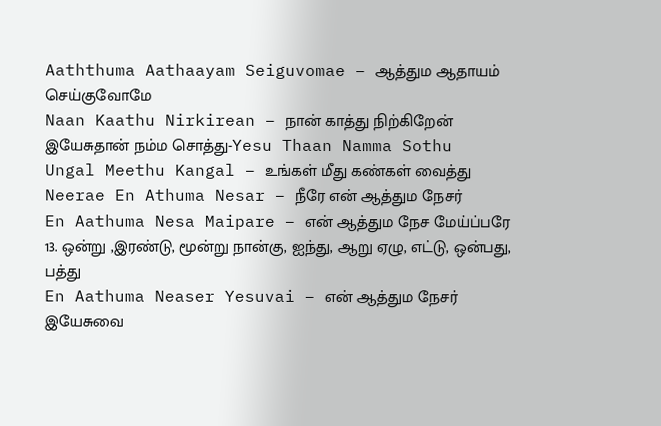Aaththuma Aathaayam Seiguvomae – ஆத்தும ஆதாயம் செய்குவோமே
Naan Kaathu Nirkirean – நான் காத்து நிற்கிறேன்
இயேசுதான் நம்ம சொத்து-Yesu Thaan Namma Sothu
Ungal Meethu Kangal – உங்கள் மீது கண்கள் வைத்து
Neerae En Athuma Nesar – நீரே என் ஆத்தும நேசர்
En Aathuma Nesa Maipare – என் ஆத்தும நேச மேய்ப்பரே
13. ஒன்று ,இரண்டு, மூன்று நான்கு, ஐந்து, ஆறு ஏழு, எட்டு, ஒன்பது, பத்து
En Aathuma Neaser Yesuvai – என் ஆத்தும நேசர் இயேசுவை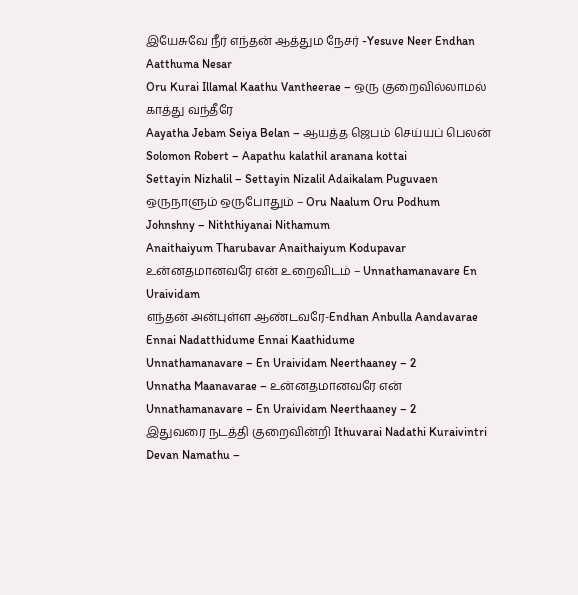இயேசுவே நீர் எந்தன் ஆத்தும நேசர் -Yesuve Neer Endhan Aatthuma Nesar
Oru Kurai Illamal Kaathu Vantheerae – ஒரு குறைவில்லாமல் காத்து வந்தீரே
Aayatha Jebam Seiya Belan – ஆயத்த ஜெபம் செய்யப் பெலன்
Solomon Robert – Aapathu kalathil aranana kottai
Settayin Nizhalil – Settayin Nizalil Adaikalam Puguvaen
ஒருநாளும் ஒருபோதும் – Oru Naalum Oru Podhum
Johnshny – Niththiyanai Nithamum
Anaithaiyum Tharubavar Anaithaiyum Kodupavar
உன்னதமானவரே என் உறைவிடம் – Unnathamanavare En Uraividam
எந்தன் அன்புள்ள ஆண்டவரே-Endhan Anbulla Aandavarae
Ennai Nadatthidume Ennai Kaathidume
Unnathamanavare – En Uraividam Neerthaaney – 2
Unnatha Maanavarae – உன்னதமானவரே என்
Unnathamanavare – En Uraividam Neerthaaney – 2
இதுவரை நடத்தி குறைவின்றி Ithuvarai Nadathi Kuraivintri
Devan Namathu –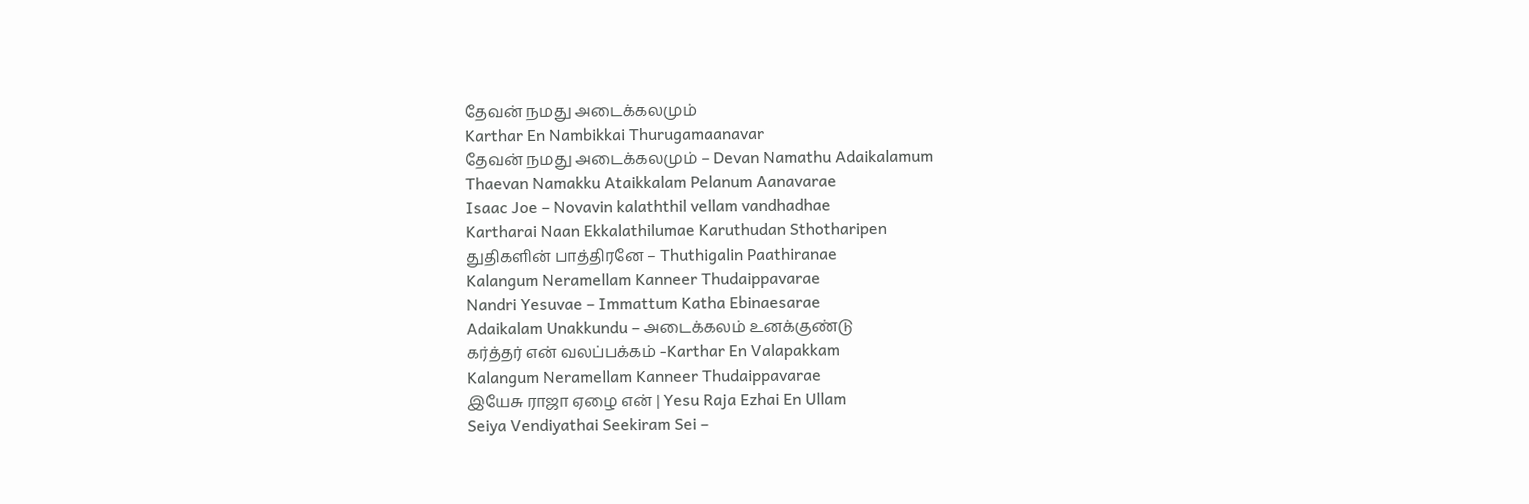தேவன் நமது அடைக்கலமும்
Karthar En Nambikkai Thurugamaanavar
தேவன் நமது அடைக்கலமும் – Devan Namathu Adaikalamum
Thaevan Namakku Ataikkalam Pelanum Aanavarae
Isaac Joe – Novavin kalaththil vellam vandhadhae
Kartharai Naan Ekkalathilumae Karuthudan Sthotharipen
துதிகளின் பாத்திரனே – Thuthigalin Paathiranae
Kalangum Neramellam Kanneer Thudaippavarae
Nandri Yesuvae – Immattum Katha Ebinaesarae
Adaikalam Unakkundu – அடைக்கலம் உனக்குண்டு
கர்த்தர் என் வலப்பக்கம் -Karthar En Valapakkam
Kalangum Neramellam Kanneer Thudaippavarae
இயேசு ராஜா ஏழை என் | Yesu Raja Ezhai En Ullam
Seiya Vendiyathai Seekiram Sei –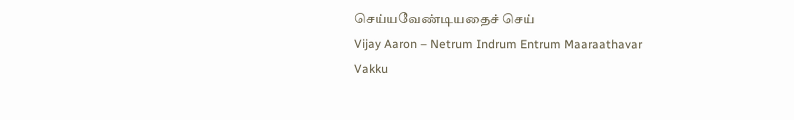செய்யவேண்டியதைச் செய்
Vijay Aaron – Netrum Indrum Entrum Maaraathavar
Vakku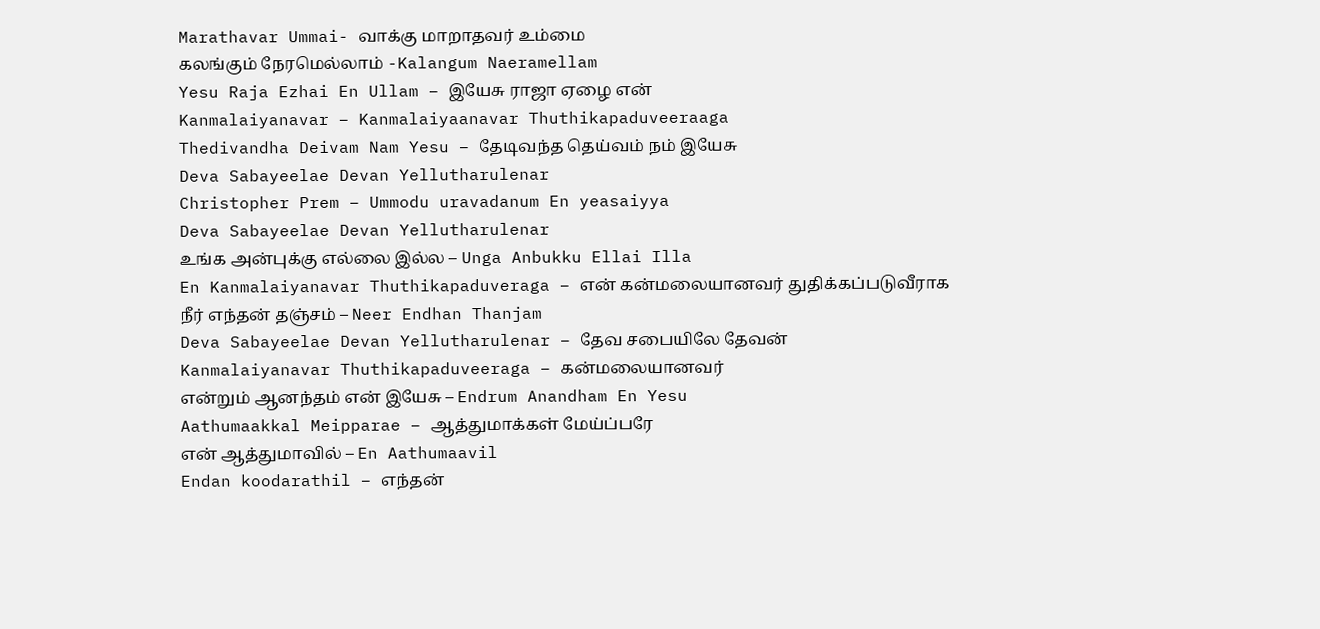Marathavar Ummai- வாக்கு மாறாதவர் உம்மை
கலங்கும் நேரமெல்லாம் -Kalangum Naeramellam
Yesu Raja Ezhai En Ullam – இயேசு ராஜா ஏழை என்
Kanmalaiyanavar – Kanmalaiyaanavar Thuthikapaduveeraaga
Thedivandha Deivam Nam Yesu – தேடிவந்த தெய்வம் நம் இயேசு
Deva Sabayeelae Devan Yellutharulenar
Christopher Prem – Ummodu uravadanum En yeasaiyya
Deva Sabayeelae Devan Yellutharulenar
உங்க அன்புக்கு எல்லை இல்ல – Unga Anbukku Ellai Illa
En Kanmalaiyanavar Thuthikapaduveraga – என் கன்மலையானவர் துதிக்கப்படுவீராக
நீர் எந்தன் தஞ்சம் – Neer Endhan Thanjam
Deva Sabayeelae Devan Yellutharulenar – தேவ சபையிலே தேவன்
Kanmalaiyanavar Thuthikapaduveeraga – கன்மலையானவர்
என்றும் ஆனந்தம் என் இயேசு – Endrum Anandham En Yesu
Aathumaakkal Meipparae – ஆத்துமாக்கள் மேய்ப்பரே
என் ஆத்துமாவில் – En Aathumaavil
Endan koodarathil – எந்தன்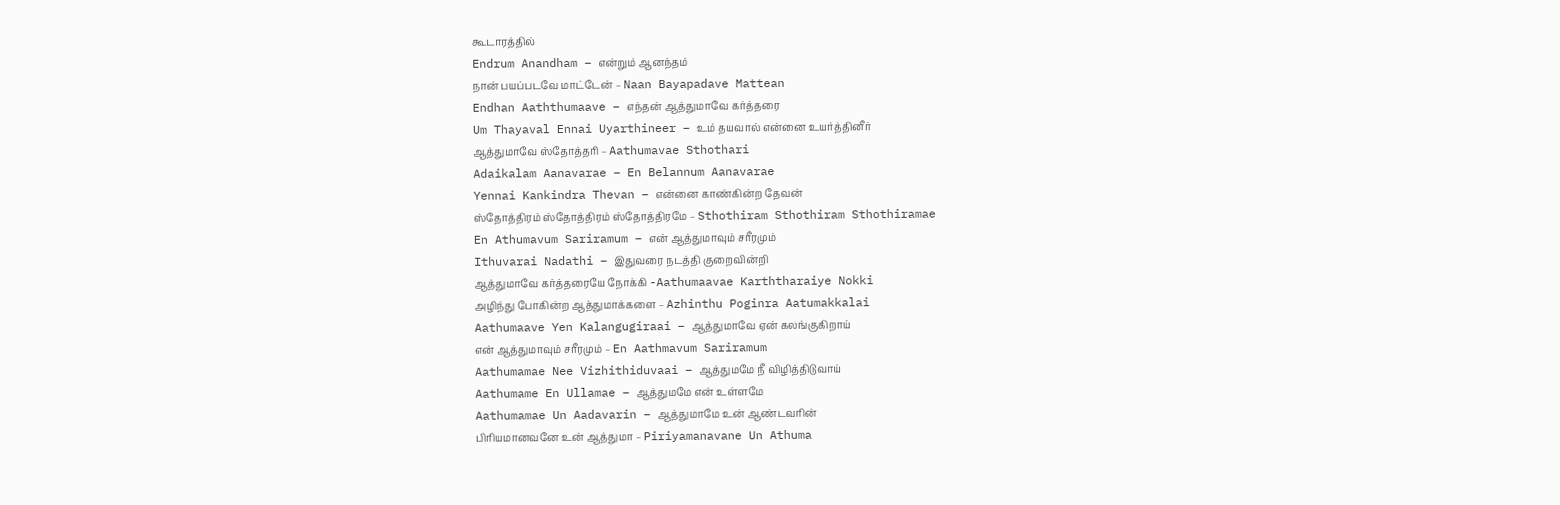கூடாரத்தில்
Endrum Anandham – என்றும் ஆனந்தம்
நான் பயப்படவே மாட்டேன் – Naan Bayapadave Mattean
Endhan Aaththumaave – எந்தன் ஆத்துமாவே கர்த்தரை
Um Thayaval Ennai Uyarthineer – உம் தயவால் என்னை உயர்த்தினீர்
ஆத்துமாவே ஸ்தோத்தரி – Aathumavae Sthothari
Adaikalam Aanavarae – En Belannum Aanavarae
Yennai Kankindra Thevan – என்னை காண்கின்ற தேவன்
ஸ்தோத்திரம் ஸ்தோத்திரம் ஸ்தோத்திரமே – Sthothiram Sthothiram Sthothiramae
En Athumavum Sariramum – என் ஆத்துமாவும் சரீரமும்
Ithuvarai Nadathi – இதுவரை நடத்தி குறைவின்றி
ஆத்துமாவே கர்த்தரையே நோக்கி -Aathumaavae Karththaraiye Nokki
அழிந்து போகின்ற ஆத்துமாக்களை – Azhinthu Poginra Aatumakkalai
Aathumaave Yen Kalangugiraai – ஆத்துமாவே ஏன் கலங்குகிறாய்
என் ஆத்துமாவும் சரீரமும் – En Aathmavum Sariramum
Aathumamae Nee Vizhithiduvaai – ஆத்துமமே நீ விழித்திடுவாய்
Aathumame En Ullamae – ஆத்துமமே என் உள்ளமே
Aathumamae Un Aadavarin – ஆத்துமாமே உன் ஆண்டவரின்
பிரியமானவனே உன் ஆத்துமா – Piriyamanavane Un Athuma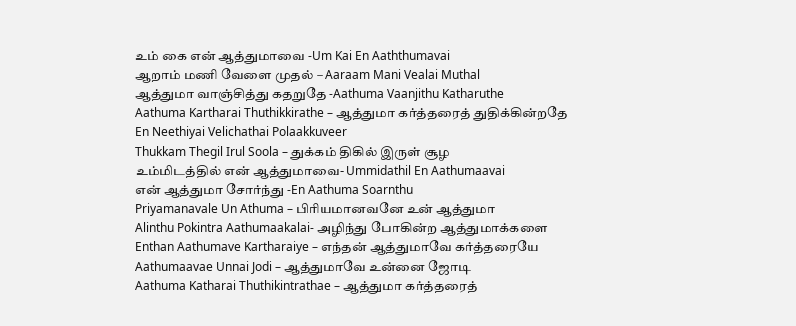உம் கை என் ஆத்துமாவை -Um Kai En Aaththumavai
ஆறாம் மணி வேளை முதல் – Aaraam Mani Vealai Muthal
ஆத்துமா வாஞ்சித்து கதறுதே -Aathuma Vaanjithu Katharuthe
Aathuma Kartharai Thuthikkirathe – ஆத்துமா கர்த்தரைத் துதிக்கின்றதே
En Neethiyai Velichathai Polaakkuveer
Thukkam Thegil Irul Soola – துக்கம் திகில் இருள் சூழ
உம்மிடத்தில் என் ஆத்துமாவை- Ummidathil En Aathumaavai
என் ஆத்துமா சோர்ந்து -En Aathuma Soarnthu
Priyamanavale Un Athuma – பிரியமானவனே உன் ஆத்துமா
Alinthu Pokintra Aathumaakalai- அழிந்து போகின்ற ஆத்துமாக்களை
Enthan Aathumave Kartharaiye – எந்தன் ஆத்துமாவே கர்த்தரையே
Aathumaavae Unnai Jodi – ஆத்துமாவே உன்னை ஜோடி
Aathuma Katharai Thuthikintrathae – ஆத்துமா கர்த்தரைத்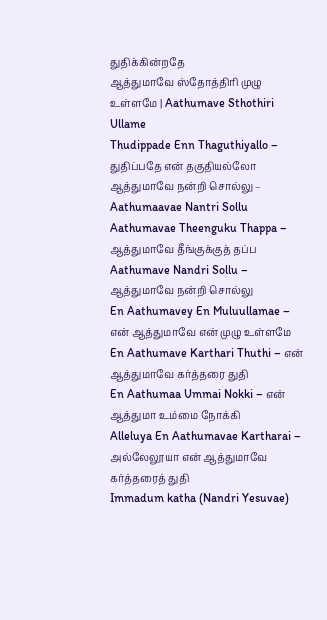துதிக்கின்றதே
ஆத்துமாவே ஸ்தோத்திரி முழு உள்ளமே | Aathumave Sthothiri Ullame
Thudippade Enn Thaguthiyallo – துதிப்பதே என் தகுதியல்லோ
ஆத்துமாவே நன்றி சொல்லு – Aathumaavae Nantri Sollu
Aathumavae Theenguku Thappa – ஆத்துமாவே தீங்குக்குத் தப்ப
Aathumave Nandri Sollu – ஆத்துமாவே நன்றி சொல்லு
En Aathumavey En Muluullamae – என் ஆத்துமாவே என் முழு உள்ளமே
En Aathumave Karthari Thuthi – என் ஆத்துமாவே கர்த்தரை துதி
En Aathumaa Ummai Nokki – என் ஆத்துமா உம்மை நோக்கி
Alleluya En Aathumavae Kartharai – அல்லேலூயா என் ஆத்துமாவே கர்த்தரைத் துதி
Immadum katha (Nandri Yesuvae)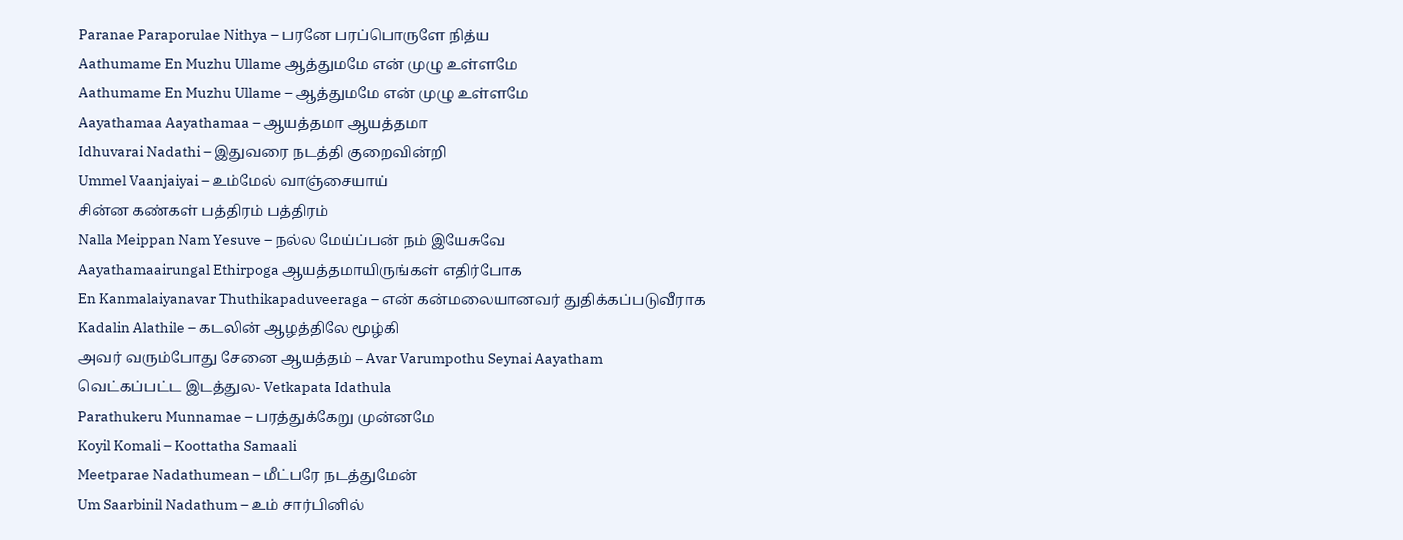Paranae Paraporulae Nithya – பரனே பரப்பொருளே நித்ய
Aathumame En Muzhu Ullame ஆத்துமமே என் முழு உள்ளமே
Aathumame En Muzhu Ullame – ஆத்துமமே என் முழு உள்ளமே
Aayathamaa Aayathamaa – ஆயத்தமா ஆயத்தமா
Idhuvarai Nadathi – இதுவரை நடத்தி குறைவின்றி
Ummel Vaanjaiyai – உம்மேல் வாஞ்சையாய்
சின்ன கண்கள் பத்திரம் பத்திரம்
Nalla Meippan Nam Yesuve – நல்ல மேய்ப்பன் நம் இயேசுவே
Aayathamaairungal Ethirpoga ஆயத்தமாயிருங்கள் எதிர்போக
En Kanmalaiyanavar Thuthikapaduveeraga – என் கன்மலையானவர் துதிக்கப்படுவீராக
Kadalin Alathile – கடலின் ஆழத்திலே மூழ்கி
அவர் வரும்போது சேனை ஆயத்தம் – Avar Varumpothu Seynai Aayatham
வெட்கப்பட்ட இடத்துல- Vetkapata Idathula
Parathukeru Munnamae – பரத்துக்கேறு முன்னமே
Koyil Komali – Koottatha Samaali
Meetparae Nadathumean – மீட்பரே நடத்துமேன்
Um Saarbinil Nadathum – உம் சார்பினில்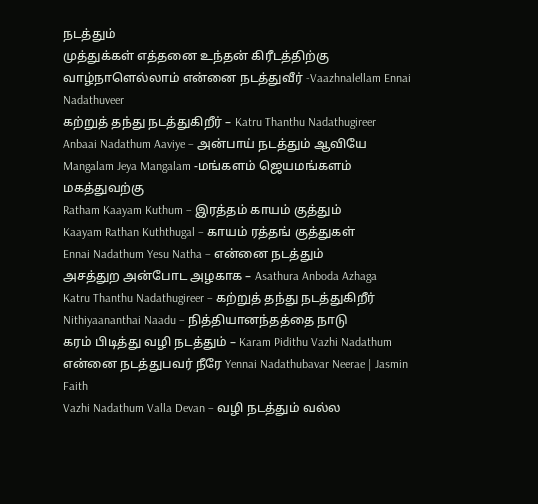நடத்தும்
முத்துக்கள் எத்தனை உந்தன் கிரீடத்திற்கு
வாழ்நாளெல்லாம் என்னை நடத்துவீர் -Vaazhnalellam Ennai Nadathuveer
கற்றுத் தந்து நடத்துகிறீர் – Katru Thanthu Nadathugireer
Anbaai Nadathum Aaviye – அன்பாய் நடத்தும் ஆவியே
Mangalam Jeya Mangalam -மங்களம் ஜெயமங்களம் மகத்துவற்கு
Ratham Kaayam Kuthum – இரத்தம் காயம் குத்தும்
Kaayam Rathan Kuththugal – காயம் ரத்தங் குத்துகள்
Ennai Nadathum Yesu Natha – என்னை நடத்தும்
அசத்துற அன்போட அழகாக – Asathura Anboda Azhaga
Katru Thanthu Nadathugireer – கற்றுத் தந்து நடத்துகிறீர்
Nithiyaananthai Naadu – நித்தியானந்தத்தை நாடு
கரம் பிடித்து வழி நடத்தும் – Karam Pidithu Vazhi Nadathum
என்னை நடத்துபவர் நீரே Yennai Nadathubavar Neerae | Jasmin Faith
Vazhi Nadathum Valla Devan – வழி நடத்தும் வல்ல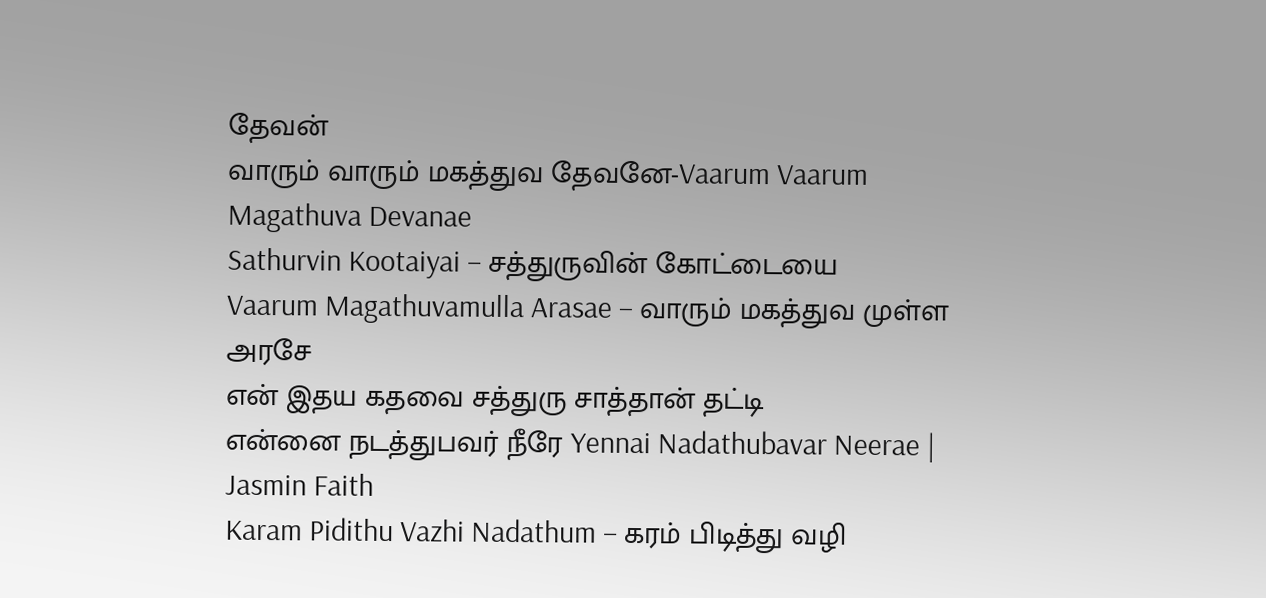தேவன்
வாரும் வாரும் மகத்துவ தேவனே-Vaarum Vaarum Magathuva Devanae
Sathurvin Kootaiyai – சத்துருவின் கோட்டையை
Vaarum Magathuvamulla Arasae – வாரும் மகத்துவ முள்ள அரசே
என் இதய கதவை சத்துரு சாத்தான் தட்டி
என்னை நடத்துபவர் நீரே Yennai Nadathubavar Neerae | Jasmin Faith
Karam Pidithu Vazhi Nadathum – கரம் பிடித்து வழி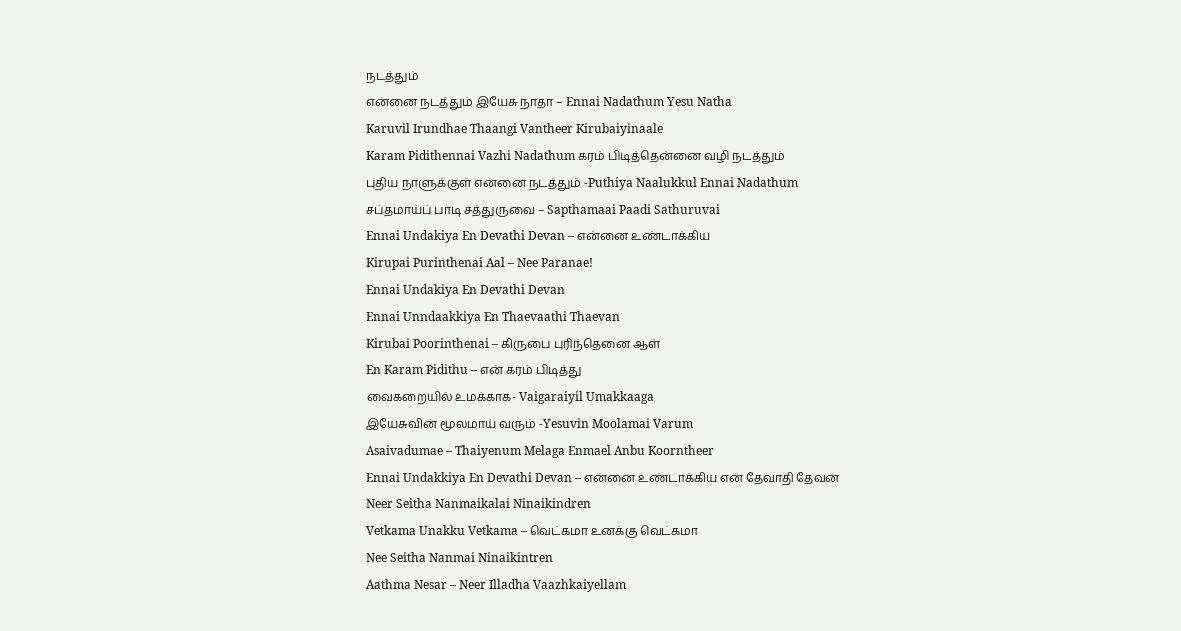நடத்தும்
என்னை நடத்தும் இயேசு நாதா – Ennai Nadathum Yesu Natha
Karuvil Irundhae Thaangi Vantheer Kirubaiyinaale
Karam Pidithennai Vazhi Nadathum கரம் பிடித்தென்னை வழி நடத்தும்
புதிய நாளுக்குள் என்னை நடத்தும் -Puthiya Naalukkul Ennai Nadathum
சப்தமாய்ப் பாடி சத்துருவை – Sapthamaai Paadi Sathuruvai
Ennai Undakiya En Devathi Devan – என்னை உண்டாக்கிய
Kirupai Purinthenai Aal – Nee Paranae!
Ennai Undakiya En Devathi Devan
Ennai Unndaakkiya En Thaevaathi Thaevan
Kirubai Poorinthenai – கிருபை புரிந்தெனை ஆள்
En Karam Pidithu – என் கரம் பிடித்து
வைகறையில் உமக்காக- Vaigaraiyil Umakkaaga
இயேசுவின் மூலமாய் வரும் -Yesuvin Moolamai Varum
Asaivadumae – Thaiyenum Melaga Enmael Anbu Koorntheer
Ennai Undakkiya En Devathi Devan – என்னை உண்டாக்கிய என் தேவாதி தேவன்
Neer Seitha Nanmaikalai Ninaikindren
Vetkama Unakku Vetkama – வெட்கமா உனக்கு வெட்கமா
Nee Seitha Nanmai Ninaikintren
Aathma Nesar – Neer Illadha Vaazhkaiyellam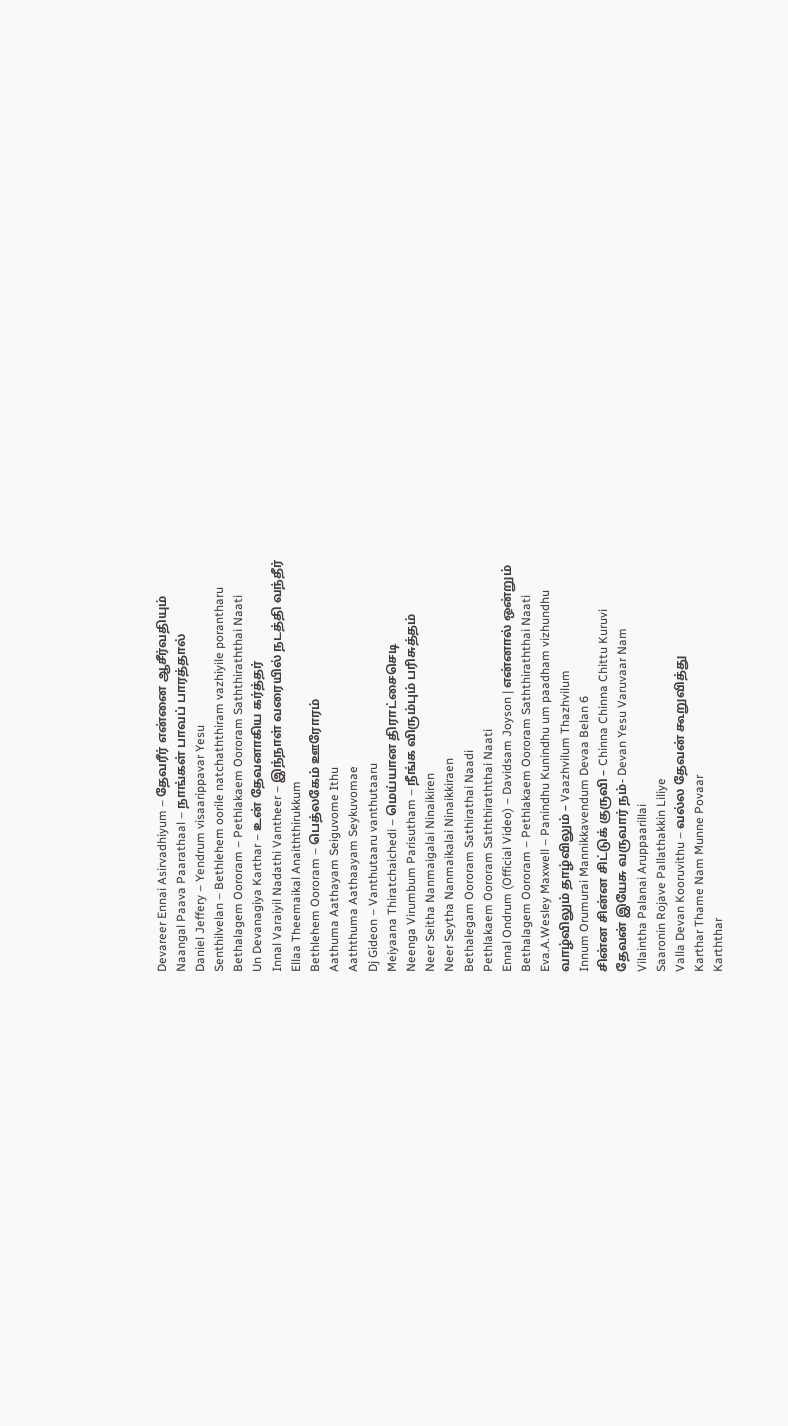Devareer Ennai Asirvadhiyum – தேவரீர் என்னை ஆசீர்வதியும்
Naangal Paava Paarathaal – நாங்கள் பாவப் பாரத்தால்
Daniel Jeffery – Yendrum visaarippavar Yesu
Senthilvelan – Bethlehem oorile natchaththiram vazhiyile porantharu
Bethalagem Oororam – Pethlakaem Oororam Saththiraththai Naati
Un Devanagiya Karthar – உன் தேவனாகிய கர்த்தர்
Innal Varaiyil Nadathi Vantheer – இந்நாள் வரையில் நடத்தி வந்தீர்
Ellaa Theemaikal Anaiththirukkum
Bethlehem Oororam – பெத்லகேம் ஊரோரம்
Aathuma Aathayam Seiguvome Ithu
Aaththuma Aathaayam Seykuvomae
Dj Gideon – Vanthutaaru vanthutaaru
Meiyaana Thiratchaichedi – மெய்யான திராட்சைசெடி
Neenga Virumbum Parisutham – நீங்க விரும்பும் பரிசுத்தம்
Neer Seitha Nanmaigalai Ninaikiren
Neer Seytha Nanmaikalai Ninaikkiraen
Bethalegam Oororam Sathirathai Naadi
Pethlakaem Oororam Saththiraththai Naati
Ennal Ondrum (Official Video) – Davidsam Joyson | என்னால் ஒன்றும்
Bethalagem Oororam – Pethlakaem Oororam Saththiraththai Naati
Eva.A.Wesley Maxwell – Panindhu Kunindhu um paadham vizhundhu
வாழ்விலும் தாழ்விலும் – Vaazhvilum Thazhvilum
Innum Orumurai Mannikkavendum Devaa Belan 6
சின்ன சின்ன சிட்டுக் குருவி – Chinna Chinna Chittu Kuruvi
தேவன் இயேசு வருவார் நம்- Devan Yesu Varuvaar Nam
Vilaintha Palanai Aruppaarillai
Saaronin Rojave Pallathakkin Liliye
Valla Devan Kooruvithu – வல்ல தேவன் கூறுவித்து
Karthar Thame Nam Munne Povaar
Karththar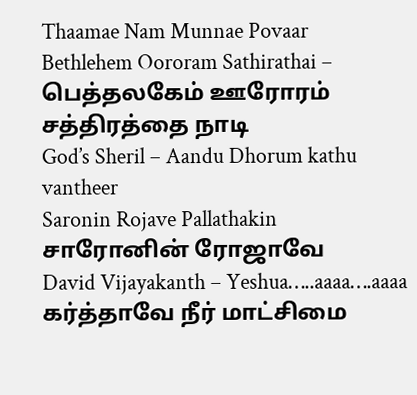Thaamae Nam Munnae Povaar
Bethlehem Oororam Sathirathai – பெத்தலகேம் ஊரோரம் சத்திரத்தை நாடி
God’s Sheril – Aandu Dhorum kathu vantheer
Saronin Rojave Pallathakin சாரோனின் ரோஜாவே
David Vijayakanth – Yeshua…..aaaa….aaaa
கர்த்தாவே நீர் மாட்சிமை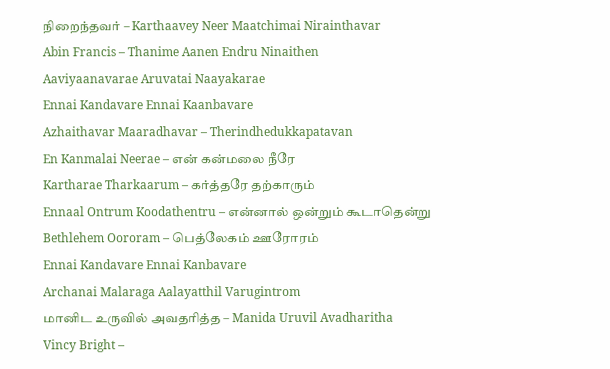நிறைந்தவர் – Karthaavey Neer Maatchimai Nirainthavar
Abin Francis – Thanime Aanen Endru Ninaithen
Aaviyaanavarae Aruvatai Naayakarae
Ennai Kandavare Ennai Kaanbavare
Azhaithavar Maaradhavar – Therindhedukkapatavan
En Kanmalai Neerae – என் கன்மலை நீரே
Kartharae Tharkaarum – கர்த்தரே தற்காரும்
Ennaal Ontrum Koodathentru – என்னால் ஒன்றும் கூடாதென்று
Bethlehem Oororam – பெத்லேகம் ஊரோரம்
Ennai Kandavare Ennai Kanbavare
Archanai Malaraga Aalayatthil Varugintrom
மானிட உருவில் அவதரித்த – Manida Uruvil Avadharitha
Vincy Bright –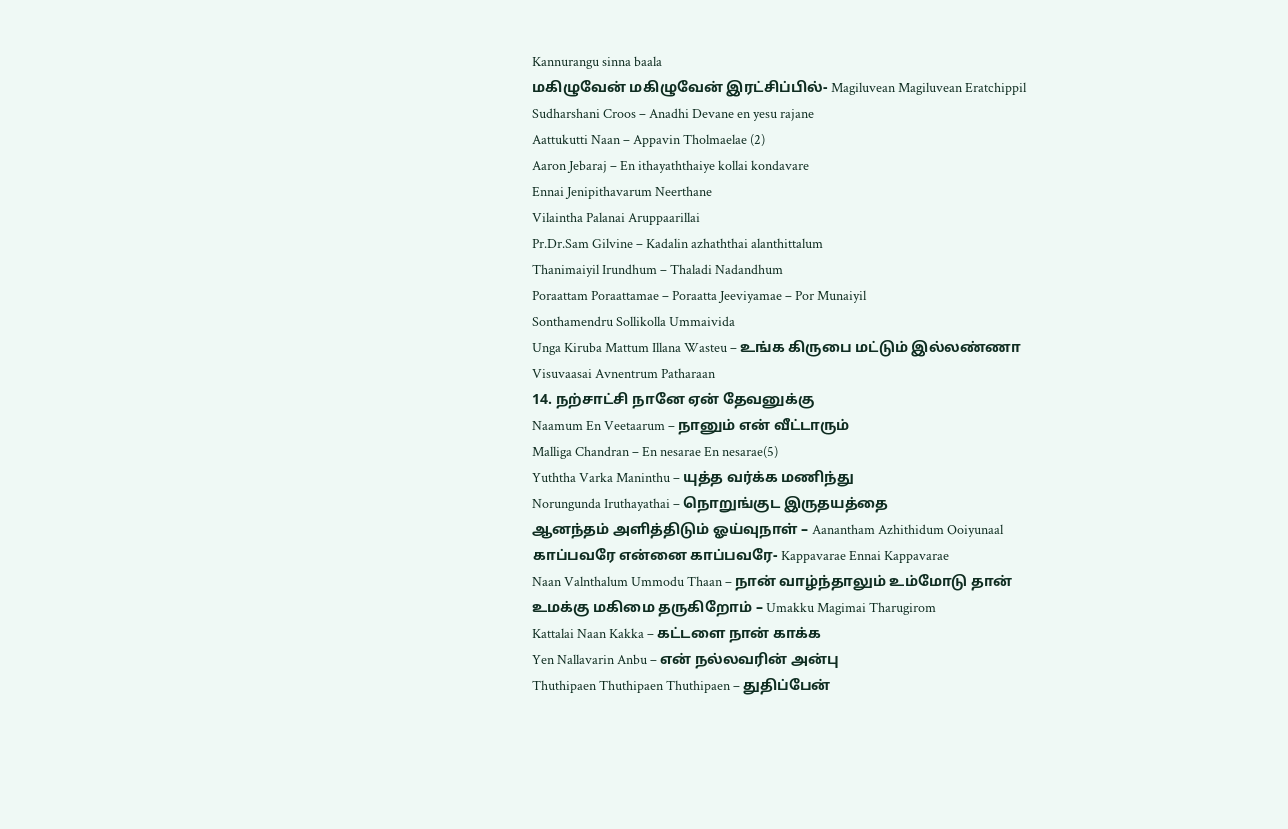Kannurangu sinna baala
மகிழுவேன் மகிழுவேன் இரட்சிப்பில்- Magiluvean Magiluvean Eratchippil
Sudharshani Croos – Anadhi Devane en yesu rajane
Aattukutti Naan – Appavin Tholmaelae (2)
Aaron Jebaraj – En ithayaththaiye kollai kondavare
Ennai Jenipithavarum Neerthane
Vilaintha Palanai Aruppaarillai
Pr.Dr.Sam Gilvine – Kadalin azhaththai alanthittalum
Thanimaiyil Irundhum – Thaladi Nadandhum
Poraattam Poraattamae – Poraatta Jeeviyamae – Por Munaiyil
Sonthamendru Sollikolla Ummaivida
Unga Kiruba Mattum Illana Wasteu – உங்க கிருபை மட்டும் இல்லண்ணா
Visuvaasai Avnentrum Patharaan
14. நற்சாட்சி நானே ஏன் தேவனுக்கு
Naamum En Veetaarum – நானும் என் வீட்டாரும்
Malliga Chandran – En nesarae En nesarae(5)
Yuththa Varka Maninthu – யுத்த வர்க்க மணிந்து
Norungunda Iruthayathai – நொறுங்குட இருதயத்தை
ஆனந்தம் அளித்திடும் ஓய்வுநாள் – Aanantham Azhithidum Ooiyunaal
காப்பவரே என்னை காப்பவரே- Kappavarae Ennai Kappavarae
Naan Valnthalum Ummodu Thaan – நான் வாழ்ந்தாலும் உம்மோடு தான்
உமக்கு மகிமை தருகிறோம் – Umakku Magimai Tharugirom
Kattalai Naan Kakka – கட்டளை நான் காக்க
Yen Nallavarin Anbu – என் நல்லவரின் அன்பு
Thuthipaen Thuthipaen Thuthipaen – துதிப்பேன்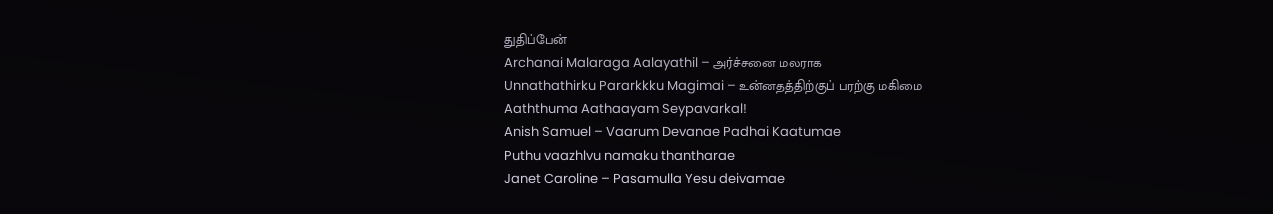துதிப்பேன்
Archanai Malaraga Aalayathil – அர்ச்சனை மலராக
Unnathathirku Pararkkku Magimai – உன்னதத்திற்குப் பரற்கு மகிமை
Aaththuma Aathaayam Seypavarkal!
Anish Samuel – Vaarum Devanae Padhai Kaatumae
Puthu vaazhlvu namaku thantharae
Janet Caroline – Pasamulla Yesu deivamae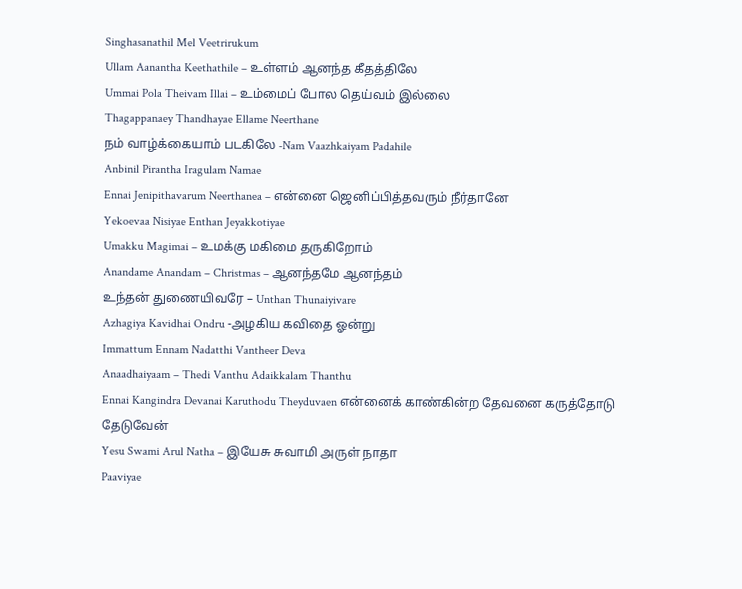Singhasanathil Mel Veetrirukum
Ullam Aanantha Keethathile – உள்ளம் ஆனந்த கீதத்திலே
Ummai Pola Theivam Illai – உம்மைப் போல தெய்வம் இல்லை
Thagappanaey Thandhayae Ellame Neerthane
நம் வாழ்க்கையாம் படகிலே -Nam Vaazhkaiyam Padahile
Anbinil Pirantha Iragulam Namae
Ennai Jenipithavarum Neerthanea – என்னை ஜெனிப்பித்தவரும் நீர்தானே
Yekoevaa Nisiyae Enthan Jeyakkotiyae
Umakku Magimai – உமக்கு மகிமை தருகிறோம்
Anandame Anandam – Christmas – ஆனந்தமே ஆனந்தம்
உந்தன் துணையிவரே – Unthan Thunaiyivare
Azhagiya Kavidhai Ondru -அழகிய கவிதை ஓன்று
Immattum Ennam Nadatthi Vantheer Deva
Anaadhaiyaam – Thedi Vanthu Adaikkalam Thanthu
Ennai Kangindra Devanai Karuthodu Theyduvaen என்னைக் காண்கின்ற தேவனை கருத்தோடு தேடுவேன்
Yesu Swami Arul Natha – இயேசு சுவாமி அருள் நாதா
Paaviyae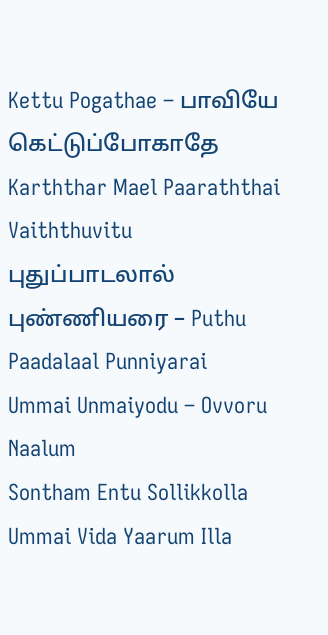Kettu Pogathae – பாவியே கெட்டுப்போகாதே
Karththar Mael Paaraththai Vaiththuvitu
புதுப்பாடலால் புண்ணியரை – Puthu Paadalaal Punniyarai
Ummai Unmaiyodu – Ovvoru Naalum
Sontham Entu Sollikkolla Ummai Vida Yaarum Illa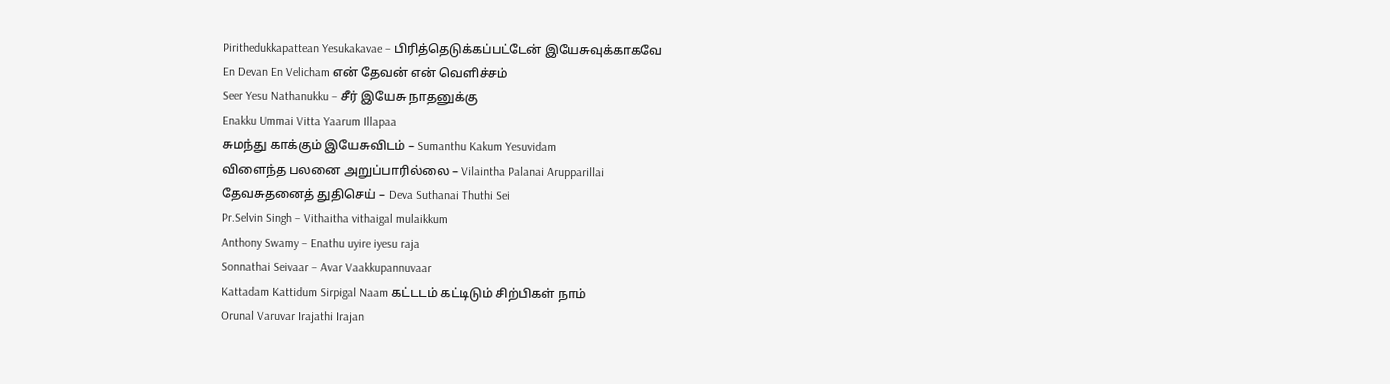Pirithedukkapattean Yesukakavae – பிரித்தெடுக்கப்பட்டேன் இயேசுவுக்காகவே
En Devan En Velicham என் தேவன் என் வெளிச்சம்
Seer Yesu Nathanukku – சீர் இயேசு நாதனுக்கு
Enakku Ummai Vitta Yaarum Illapaa
சுமந்து காக்கும் இயேசுவிடம் – Sumanthu Kakum Yesuvidam
விளைந்த பலனை அறுப்பாரில்லை – Vilaintha Palanai Arupparillai
தேவசுதனைத் துதிசெய் – Deva Suthanai Thuthi Sei
Pr.Selvin Singh – Vithaitha vithaigal mulaikkum
Anthony Swamy – Enathu uyire iyesu raja
Sonnathai Seivaar – Avar Vaakkupannuvaar
Kattadam Kattidum Sirpigal Naam கட்டடம் கட்டிடும் சிற்பிகள் நாம்
Orunal Varuvar Irajathi Irajan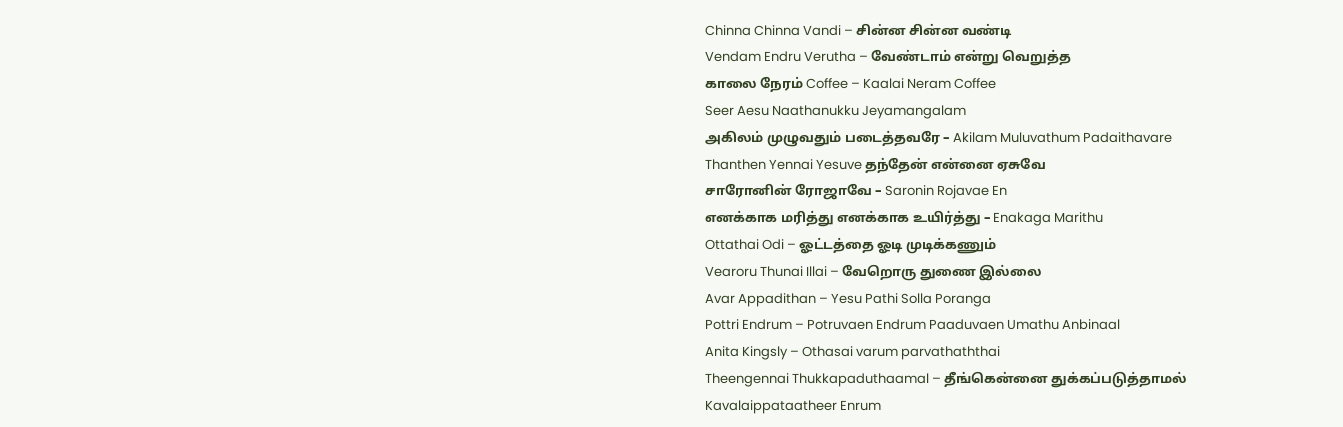Chinna Chinna Vandi – சின்ன சின்ன வண்டி
Vendam Endru Verutha – வேண்டாம் என்று வெறுத்த
காலை நேரம் Coffee – Kaalai Neram Coffee
Seer Aesu Naathanukku Jeyamangalam
அகிலம் முழுவதும் படைத்தவரே – Akilam Muluvathum Padaithavare
Thanthen Yennai Yesuve தந்தேன் என்னை ஏசுவே
சாரோனின் ரோஜாவே – Saronin Rojavae En
எனக்காக மரித்து எனக்காக உயிர்த்து – Enakaga Marithu
Ottathai Odi – ஓட்டத்தை ஓடி முடிக்கணும்
Vearoru Thunai Illai – வேறொரு துணை இல்லை
Avar Appadithan – Yesu Pathi Solla Poranga
Pottri Endrum – Potruvaen Endrum Paaduvaen Umathu Anbinaal
Anita Kingsly – Othasai varum parvathaththai
Theengennai Thukkapaduthaamal – தீங்கென்னை துக்கப்படுத்தாமல்
Kavalaippataatheer Enrum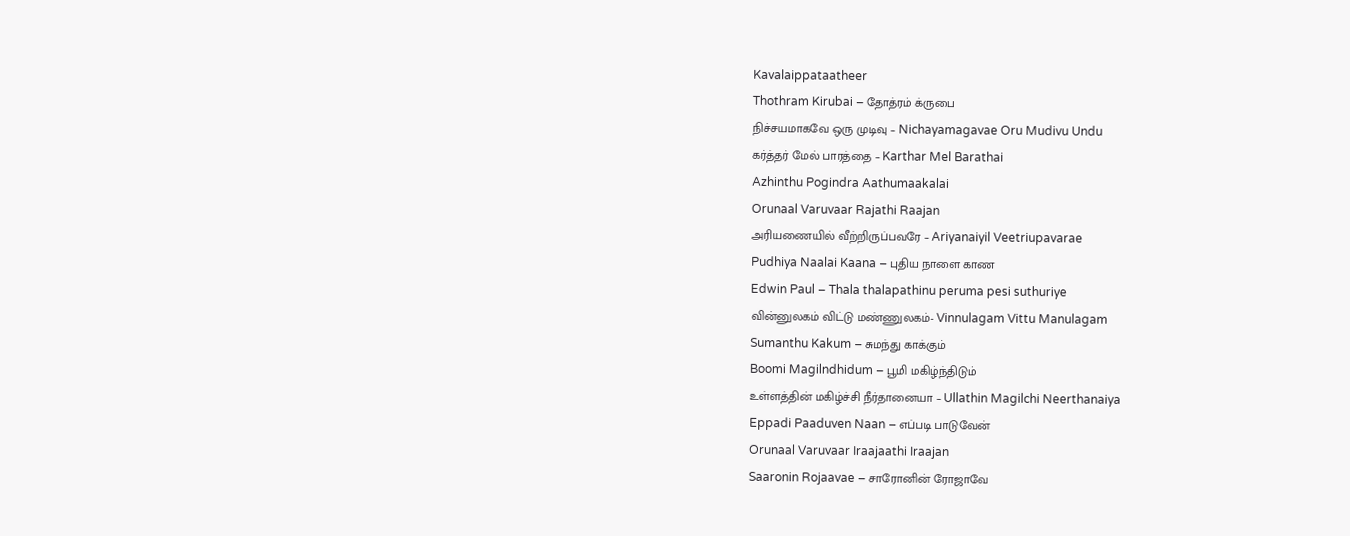Kavalaippataatheer
Thothram Kirubai – தோத்ரம் க்ருபை
நிச்சயமாகவே ஒரு முடிவு – Nichayamagavae Oru Mudivu Undu
கர்த்தர் மேல் பாரத்தை – Karthar Mel Barathai
Azhinthu Pogindra Aathumaakalai
Orunaal Varuvaar Rajathi Raajan
அரியணையில் வீற்றிருப்பவரே – Ariyanaiyil Veetriupavarae
Pudhiya Naalai Kaana – புதிய நாளை காண
Edwin Paul – Thala thalapathinu peruma pesi suthuriye
வின்னுலகம் விட்டு மண்ணுலகம்- Vinnulagam Vittu Manulagam
Sumanthu Kakum – சுமந்து காக்கும்
Boomi Magilndhidum – பூமி மகிழ்ந்திடும்
உள்ளத்தின் மகிழ்ச்சி நீர்தானையா – Ullathin Magilchi Neerthanaiya
Eppadi Paaduven Naan – எப்படி பாடுவேன்
Orunaal Varuvaar Iraajaathi Iraajan
Saaronin Rojaavae – சாரோனின் ரோஜாவே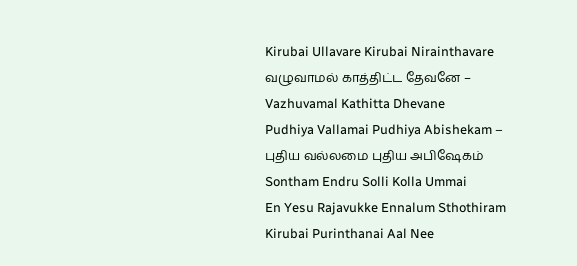Kirubai Ullavare Kirubai Nirainthavare
வழுவாமல் காத்திட்ட தேவனே – Vazhuvamal Kathitta Dhevane
Pudhiya Vallamai Pudhiya Abishekam – புதிய வல்லமை புதிய அபிஷேகம்
Sontham Endru Solli Kolla Ummai
En Yesu Rajavukke Ennalum Sthothiram
Kirubai Purinthanai Aal Nee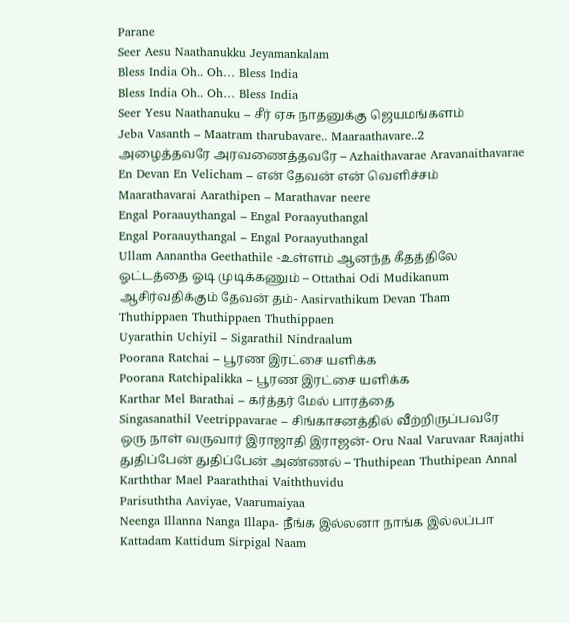Parane
Seer Aesu Naathanukku Jeyamankalam
Bless India Oh.. Oh… Bless India
Bless India Oh.. Oh… Bless India
Seer Yesu Naathanuku – சீர் ஏசு நாதனுக்கு ஜெயமங்களம்
Jeba Vasanth – Maatram tharubavare.. Maaraathavare..2
அழைத்தவரே அரவணைத்தவரே – Azhaithavarae Aravanaithavarae
En Devan En Velicham – என் தேவன் என் வெளிச்சம்
Maarathavarai Aarathipen – Marathavar neere
Engal Poraauythangal – Engal Poraayuthangal
Engal Poraauythangal – Engal Poraayuthangal
Ullam Aanantha Geethathile -உள்ளம் ஆனந்த கீதத்திலே
ஓட்டத்தை ஓடி முடிக்கணும் – Ottathai Odi Mudikanum
ஆசிர்வதிக்கும் தேவன் தம்- Aasirvathikum Devan Tham
Thuthippaen Thuthippaen Thuthippaen
Uyarathin Uchiyil – Sigarathil Nindraalum
Poorana Ratchai – பூரண இரட்சை யளிக்க
Poorana Ratchipalikka – பூரண இரட்சை யளிக்க
Karthar Mel Barathai – கர்த்தர் மேல் பாரத்தை
Singasanathil Veetrippavarae – சிங்காசனத்தில் வீற்றிருப்பவரே
ஒரு நாள் வருவார் இராஜாதி இராஜன்- Oru Naal Varuvaar Raajathi
துதிப்பேன் துதிப்பேன் அண்ணல் – Thuthipean Thuthipean Annal
Karththar Mael Paaraththai Vaiththuvidu
Parisuththa Aaviyae, Vaarumaiyaa
Neenga Illanna Nanga Illapa- நீங்க இல்லனா நாங்க இல்லப்பா
Kattadam Kattidum Sirpigal Naam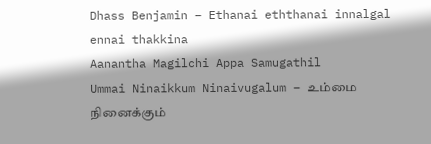Dhass Benjamin – Ethanai eththanai innalgal ennai thakkina
Aanantha Magilchi Appa Samugathil
Ummai Ninaikkum Ninaivugalum – உம்மை நினைக்கும்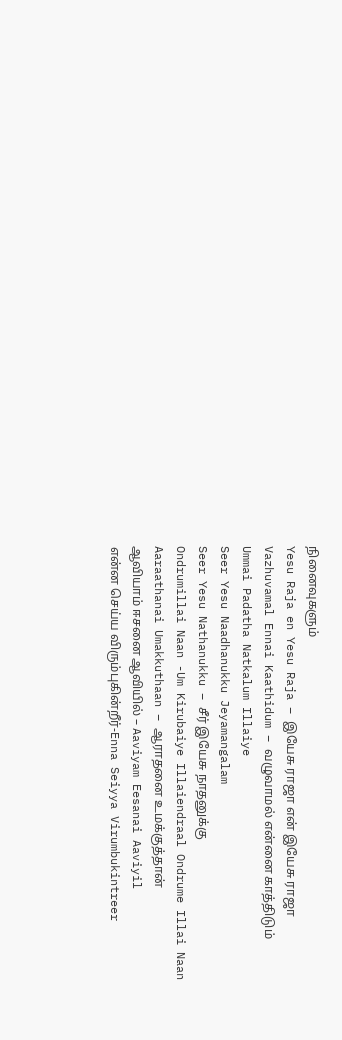நினைவுகளும்
Yesu Raja en Yesu Raja – இயேசு ராஜா என் இயேசு ராஜா
Vazhuvamal Ennai Kaathidum – வழுவாமல் என்னை காத்திடும்
Ummai Padatha Natkalum Illaiye
Seer Yesu Naadhanukku Jeyamangalam
Seer Yesu Nathanukku – சீர் இயேசு நாதனுக்கு
Ondrumillai Naan -Um Kirubaiye Illaiendraal Ondrume Illai Naan
Aaraathanai Umakkuthaan – ஆராதனை உமக்குத்தான்
ஆவியாம் ஈசனை ஆவியில் – Aaviyam Eesanai Aaviyil
என்ன செய்ய விரும்புகின்றீர்-Enna Seiyya Virumbukintreer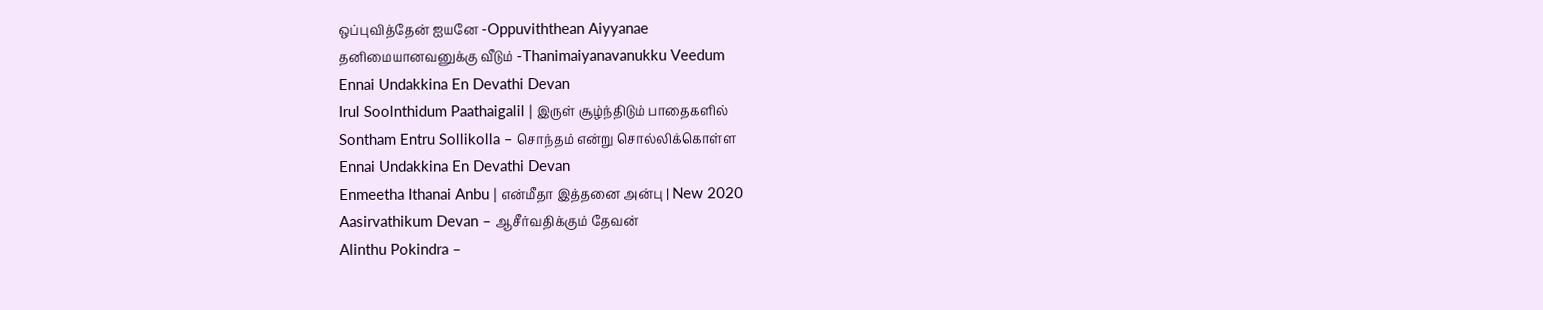ஒப்புவித்தேன் ஐயனே -Oppuviththean Aiyyanae
தனிமையானவனுக்கு வீடும் -Thanimaiyanavanukku Veedum
Ennai Undakkina En Devathi Devan
Irul Soolnthidum Paathaigalil | இருள் சூழ்ந்திடும் பாதைகளில்
Sontham Entru Sollikolla – சொந்தம் என்று சொல்லிக்கொள்ள
Ennai Undakkina En Devathi Devan
Enmeetha Ithanai Anbu | என்மீதா இத்தனை அன்பு | New 2020
Aasirvathikum Devan – ஆசீர்வதிக்கும் தேவன்
Alinthu Pokindra –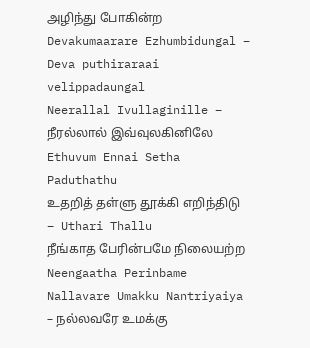அழிந்து போகின்ற
Devakumaarare Ezhumbidungal – Deva puthiraraai velippadaungal
Neerallal Ivullaginille – நீரல்லால் இவ்வுலகினிலே
Ethuvum Ennai Setha Paduthathu
உதறித் தள்ளு தூக்கி எறிந்திடு – Uthari Thallu
நீங்காத பேரின்பமே நிலையற்ற Neengaatha Perinbame
Nallavare Umakku Nantriyaiya – நல்லவரே உமக்கு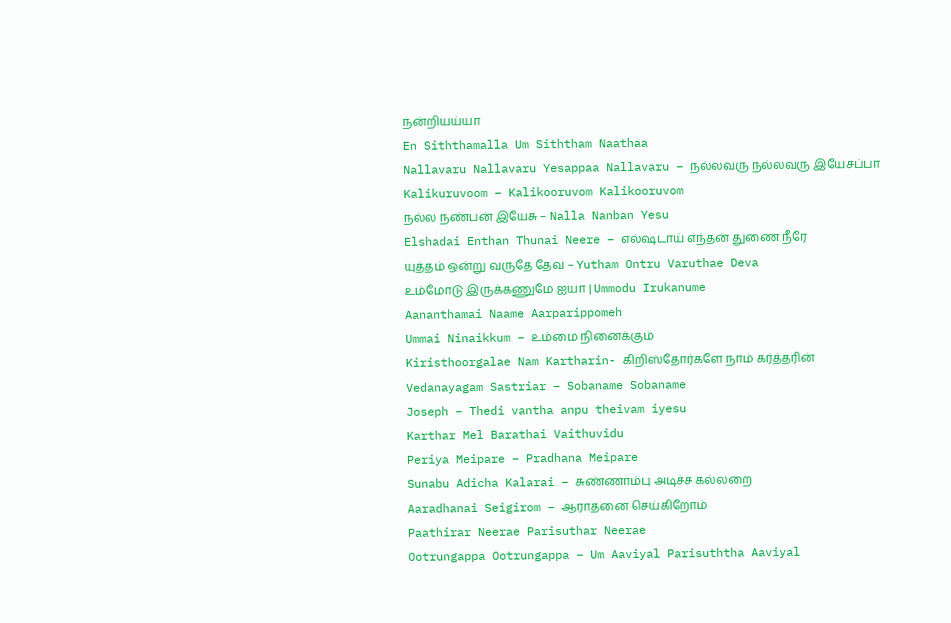நன்றியய்யா
En Siththamalla Um Siththam Naathaa
Nallavaru Nallavaru Yesappaa Nallavaru – நல்லவரு நல்லவரு இயேசப்பா
Kalikuruvoom – Kalikooruvom Kalikooruvom
நல்ல நண்பன் இயேசு – Nalla Nanban Yesu
Elshadai Enthan Thunai Neere – எல்ஷடாய் எந்தன் துணை நீரே
யுத்தம் ஒன்று வருதே தேவ – Yutham Ontru Varuthae Deva
உம்மோடு இருக்கணுமே ஐயா | Ummodu Irukanume
Aananthamai Naame Aarparippomeh
Ummai Ninaikkum – உம்மை நினைக்கும்
Kiristhoorgalae Nam Kartharin- கிறிஸ்தோர்களே நாம் கர்த்தரின்
Vedanayagam Sastriar – Sobaname Sobaname
Joseph – Thedi vantha anpu theivam iyesu
Karthar Mel Barathai Vaithuvidu
Periya Meipare – Pradhana Meipare
Sunabu Adicha Kalarai – சுண்ணாம்பு அடிச்ச கல்லறை
Aaradhanai Seigirom – ஆராதனை செய்கிறோம்
Paathirar Neerae Parisuthar Neerae
Ootrungappa Ootrungappa – Um Aaviyal Parisuththa Aaviyal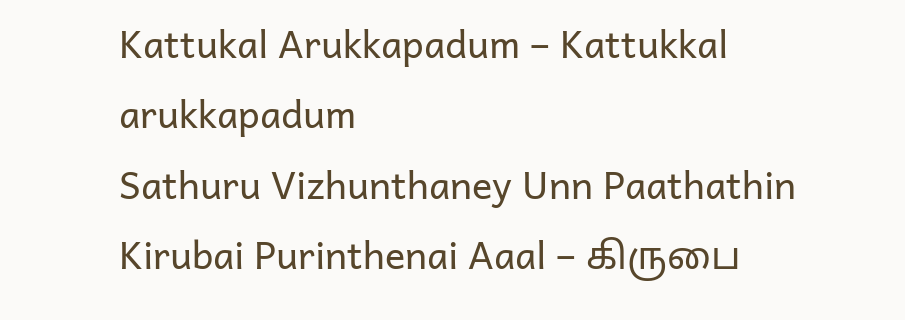Kattukal Arukkapadum – Kattukkal arukkapadum
Sathuru Vizhunthaney Unn Paathathin
Kirubai Purinthenai Aaal – கிருபை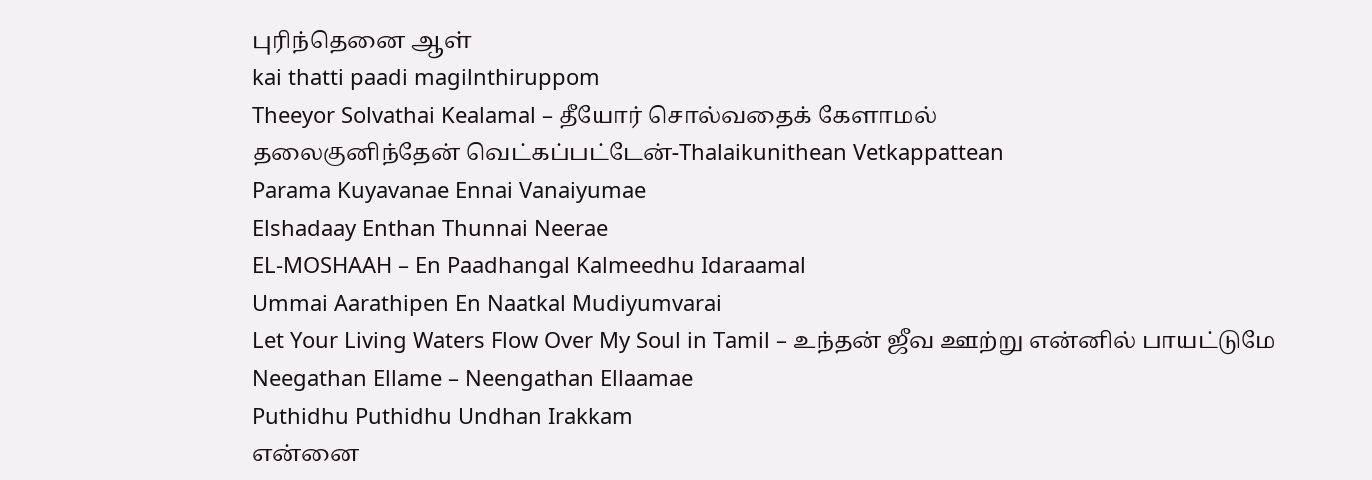புரிந்தெனை ஆள்
kai thatti paadi magilnthiruppom
Theeyor Solvathai Kealamal – தீயோர் சொல்வதைக் கேளாமல்
தலைகுனிந்தேன் வெட்கப்பட்டேன்-Thalaikunithean Vetkappattean
Parama Kuyavanae Ennai Vanaiyumae
Elshadaay Enthan Thunnai Neerae
EL-MOSHAAH – En Paadhangal Kalmeedhu Idaraamal
Ummai Aarathipen En Naatkal Mudiyumvarai
Let Your Living Waters Flow Over My Soul in Tamil – உந்தன் ஜீவ ஊற்று என்னில் பாயட்டுமே
Neegathan Ellame – Neengathan Ellaamae
Puthidhu Puthidhu Undhan Irakkam
என்னை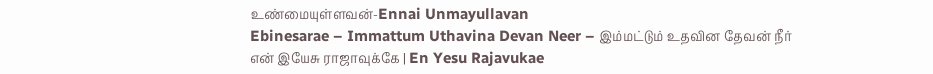உண்மையுள்ளவன்-Ennai Unmayullavan
Ebinesarae – Immattum Uthavina Devan Neer – இம்மட்டும் உதவின தேவன் நீர்
என் இயேசு ராஜாவுக்கே | En Yesu Rajavukae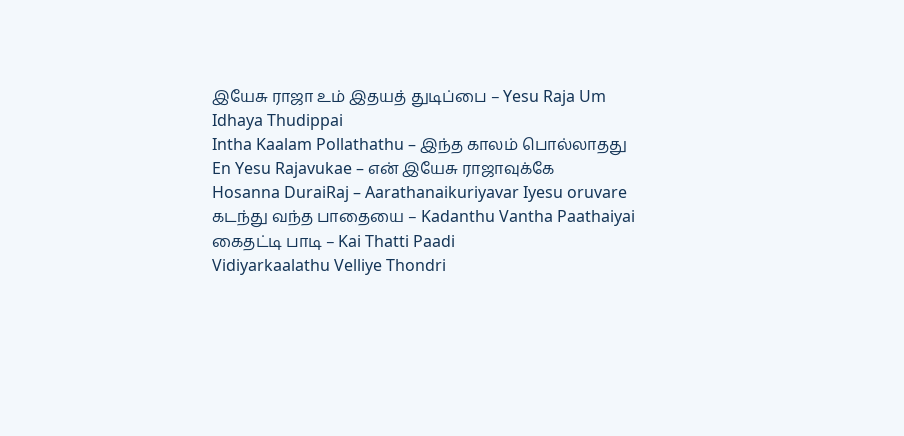இயேசு ராஜா உம் இதயத் துடிப்பை – Yesu Raja Um Idhaya Thudippai
Intha Kaalam Pollathathu – இந்த காலம் பொல்லாதது
En Yesu Rajavukae – என் இயேசு ராஜாவுக்கே
Hosanna DuraiRaj – Aarathanaikuriyavar Iyesu oruvare
கடந்து வந்த பாதையை – Kadanthu Vantha Paathaiyai
கைதட்டி பாடி – Kai Thatti Paadi
Vidiyarkaalathu Velliye Thondri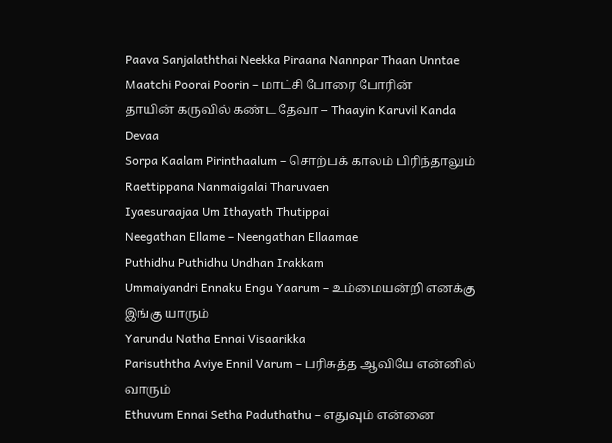Paava Sanjalaththai Neekka Piraana Nannpar Thaan Unntae
Maatchi Poorai Poorin – மாட்சி போரை போரின்
தாயின் கருவில் கண்ட தேவா – Thaayin Karuvil Kanda Devaa
Sorpa Kaalam Pirinthaalum – சொற்பக் காலம் பிரிந்தாலும்
Raettippana Nanmaigalai Tharuvaen
Iyaesuraajaa Um Ithayath Thutippai
Neegathan Ellame – Neengathan Ellaamae
Puthidhu Puthidhu Undhan Irakkam
Ummaiyandri Ennaku Engu Yaarum – உம்மையன்றி எனக்கு இங்கு யாரும்
Yarundu Natha Ennai Visaarikka
Parisuththa Aviye Ennil Varum – பரிசுத்த ஆவியே என்னில் வாரும்
Ethuvum Ennai Setha Paduthathu – எதுவும் என்னை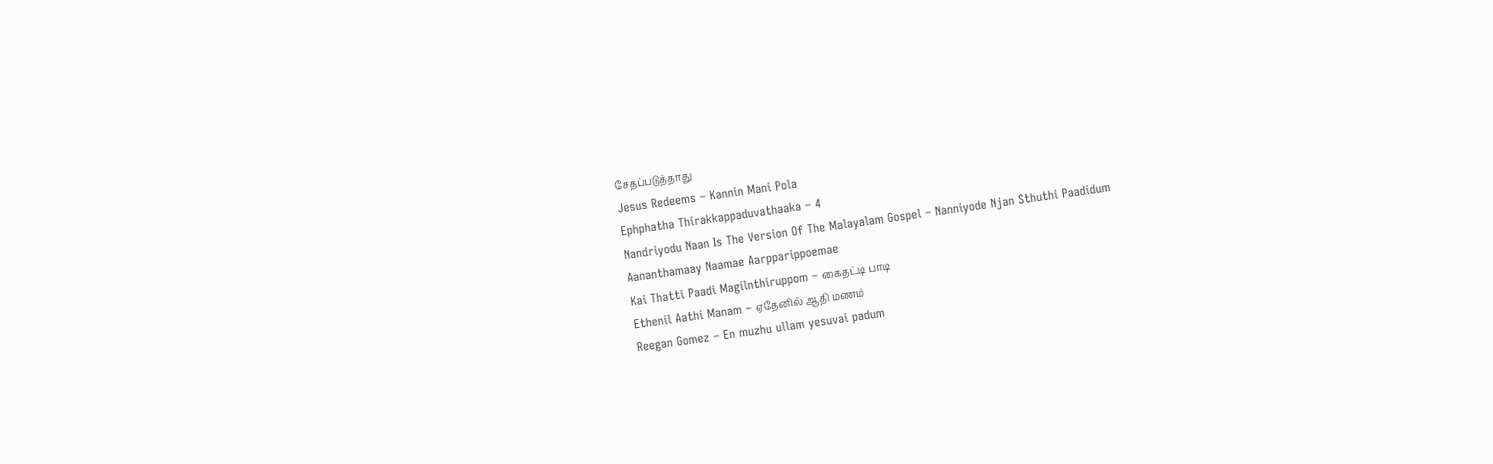சேதப்படுத்தாது
Jesus Redeems – Kannin Mani Pola
Ephphatha Thirakkappaduvathaaka – 4
Nandriyodu Naan Is The Version Of The Malayalam Gospel – Nanniyode Njan Sthuthi Paadidum
Aananthamaay Naamae Aarpparippoemae
Kai Thatti Paadi Magilnthiruppom – கைதட்டி பாடி
Ethenil Aathi Manam – ஏதேனில் ஆதி மணம்
Reegan Gomez – En muzhu ullam yesuvai padum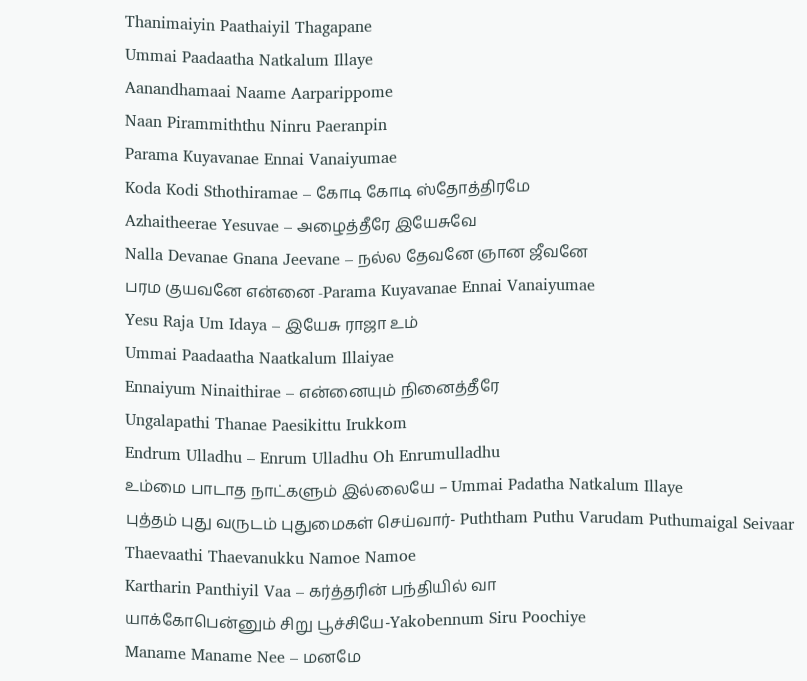Thanimaiyin Paathaiyil Thagapane
Ummai Paadaatha Natkalum Illaye
Aanandhamaai Naame Aarparippome
Naan Pirammiththu Ninru Paeranpin
Parama Kuyavanae Ennai Vanaiyumae
Koda Kodi Sthothiramae – கோடி கோடி ஸ்தோத்திரமே
Azhaitheerae Yesuvae – அழைத்தீரே இயேசுவே
Nalla Devanae Gnana Jeevane – நல்ல தேவனே ஞான ஜீவனே
பரம குயவனே என்னை -Parama Kuyavanae Ennai Vanaiyumae
Yesu Raja Um Idaya – இயேசு ராஜா உம்
Ummai Paadaatha Naatkalum Illaiyae
Ennaiyum Ninaithirae – என்னையும் நினைத்தீரே
Ungalapathi Thanae Paesikittu Irukkom
Endrum Ulladhu – Enrum Ulladhu Oh Enrumulladhu
உம்மை பாடாத நாட்களும் இல்லையே – Ummai Padatha Natkalum Illaye
புத்தம் புது வருடம் புதுமைகள் செய்வார்- Puththam Puthu Varudam Puthumaigal Seivaar
Thaevaathi Thaevanukku Namoe Namoe
Kartharin Panthiyil Vaa – கர்த்தரின் பந்தியில் வா
யாக்கோபென்னும் சிறு பூச்சியே-Yakobennum Siru Poochiye
Maname Maname Nee – மனமே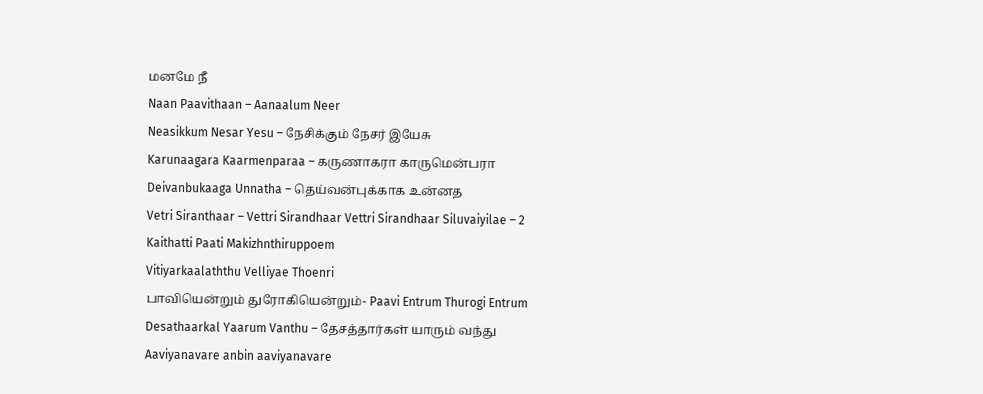மனமே நீ
Naan Paavithaan – Aanaalum Neer
Neasikkum Nesar Yesu – நேசிக்கும் நேசர் இயேசு
Karunaagara Kaarmenparaa – கருணாகரா காருமென்பரா
Deivanbukaaga Unnatha – தெய்வன்புக்காக உன்னத
Vetri Siranthaar – Vettri Sirandhaar Vettri Sirandhaar Siluvaiyilae – 2
Kaithatti Paati Makizhnthiruppoem
Vitiyarkaalaththu Velliyae Thoenri
பாவியென்றும் துரோகியென்றும்- Paavi Entrum Thurogi Entrum
Desathaarkal Yaarum Vanthu – தேசத்தார்கள் யாரும் வந்து
Aaviyanavare anbin aaviyanavare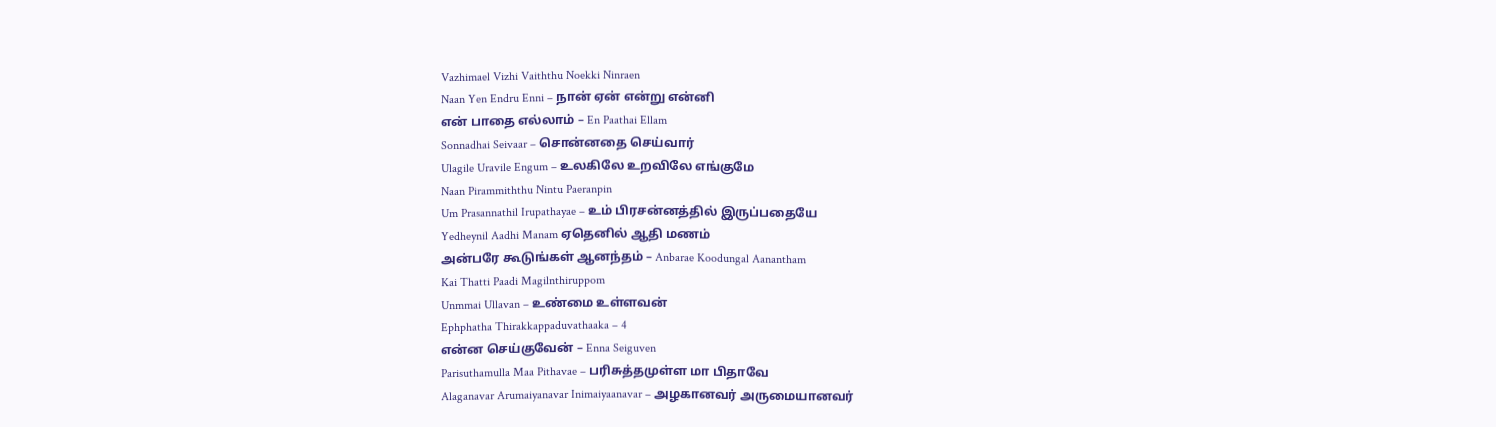Vazhimael Vizhi Vaiththu Noekki Ninraen
Naan Yen Endru Enni – நான் ஏன் என்று என்னி
என் பாதை எல்லாம் – En Paathai Ellam
Sonnadhai Seivaar – சொன்னதை செய்வார்
Ulagile Uravile Engum – உலகிலே உறவிலே எங்குமே
Naan Pirammiththu Nintu Paeranpin
Um Prasannathil Irupathayae – உம் பிரசன்னத்தில் இருப்பதையே
Yedheynil Aadhi Manam ஏதெனில் ஆதி மணம்
அன்பரே கூடுங்கள் ஆனந்தம் – Anbarae Koodungal Aanantham
Kai Thatti Paadi Magilnthiruppom
Unmmai Ullavan – உண்மை உள்ளவன்
Ephphatha Thirakkappaduvathaaka – 4
என்ன செய்குவேன் – Enna Seiguven
Parisuthamulla Maa Pithavae – பரிசுத்தமுள்ள மா பிதாவே
Alaganavar Arumaiyanavar Inimaiyaanavar – அழகானவர் அருமையானவர்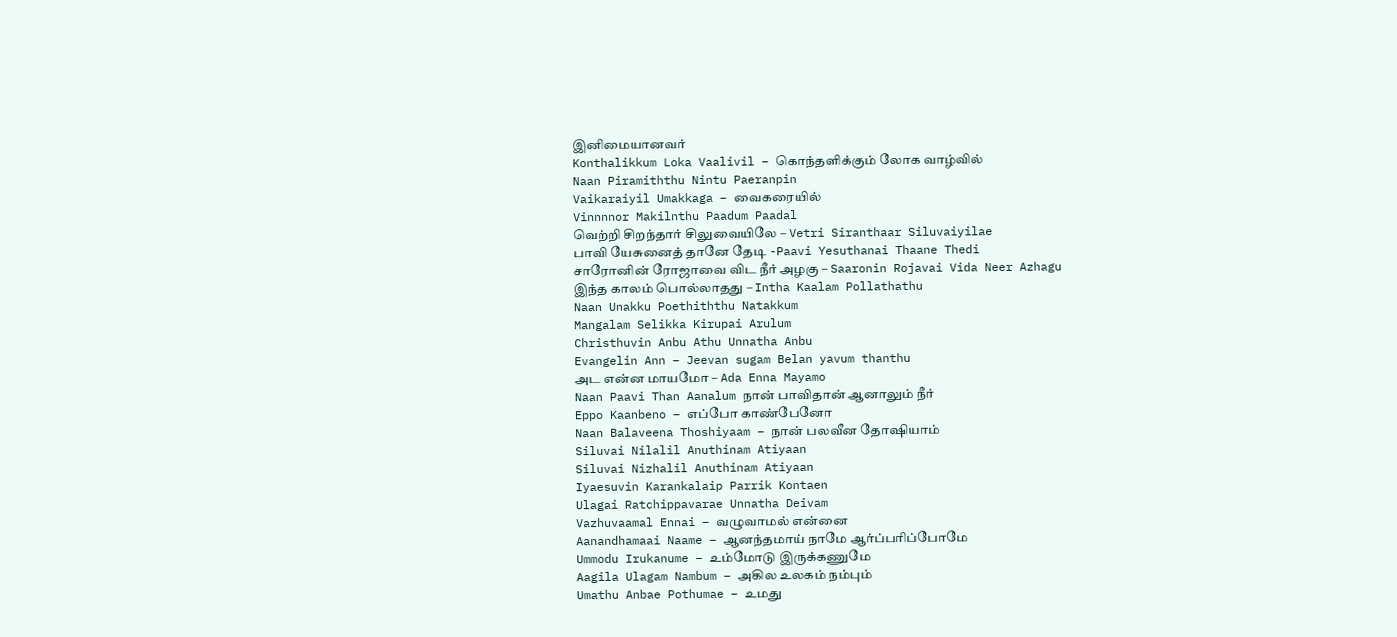இனிமையானவர்
Konthalikkum Loka Vaalivil – கொந்தளிக்கும் லோக வாழ்வில்
Naan Piramiththu Nintu Paeranpin
Vaikaraiyil Umakkaga – வைகரையில்
Vinnnnor Makilnthu Paadum Paadal
வெற்றி சிறந்தார் சிலுவையிலே – Vetri Siranthaar Siluvaiyilae
பாவி யேசுனைத் தானே தேடி -Paavi Yesuthanai Thaane Thedi
சாரோனின் ரோஜாவை விட நீர் அழகு – Saaronin Rojavai Vida Neer Azhagu
இந்த காலம் பொல்லாதது – Intha Kaalam Pollathathu
Naan Unakku Poethiththu Natakkum
Mangalam Selikka Kirupai Arulum
Christhuvin Anbu Athu Unnatha Anbu
Evangelin Ann – Jeevan sugam Belan yavum thanthu
அட என்ன மாயமோ – Ada Enna Mayamo
Naan Paavi Than Aanalum நான் பாவிதான் ஆனாலும் நீர்
Eppo Kaanbeno – எப்போ காண்பேனோ
Naan Balaveena Thoshiyaam – நான் பலவீன தோஷியாம்
Siluvai Nilalil Anuthinam Atiyaan
Siluvai Nizhalil Anuthinam Atiyaan
Iyaesuvin Karankalaip Parrik Kontaen
Ulagai Ratchippavarae Unnatha Deivam
Vazhuvaamal Ennai – வழுவாமல் என்னை
Aanandhamaai Naame – ஆனந்தமாய் நாமே ஆர்ப்பரிப்போமே
Ummodu Irukanume – உம்மோடு இருக்கணுமே
Aagila Ulagam Nambum – அகில உலகம் நம்பும்
Umathu Anbae Pothumae – உமது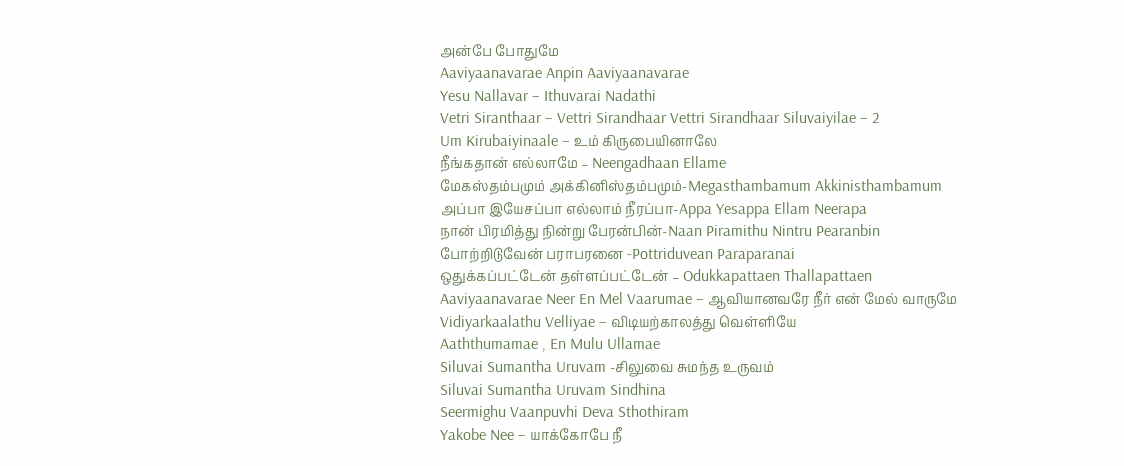அன்பே போதுமே
Aaviyaanavarae Anpin Aaviyaanavarae
Yesu Nallavar – Ithuvarai Nadathi
Vetri Siranthaar – Vettri Sirandhaar Vettri Sirandhaar Siluvaiyilae – 2
Um Kirubaiyinaale – உம் கிருபையினாலே
நீங்கதான் எல்லாமே – Neengadhaan Ellame
மேகஸ்தம்பமும் அக்கினிஸ்தம்பமும்-Megasthambamum Akkinisthambamum
அப்பா இயேசப்பா எல்லாம் நீரப்பா-Appa Yesappa Ellam Neerapa
நான் பிரமித்து நின்று பேரன்பின்-Naan Piramithu Nintru Pearanbin
போற்றிடுவேன் பராபரனை -Pottriduvean Paraparanai
ஒதுக்கப்பட்டேன் தள்ளப்பட்டேன் – Odukkapattaen Thallapattaen
Aaviyaanavarae Neer En Mel Vaarumae – ஆவியானவரே நீர் என் மேல் வாருமே
Vidiyarkaalathu Velliyae – விடியற்காலத்து வெள்ளியே
Aaththumamae , En Mulu Ullamae
Siluvai Sumantha Uruvam -சிலுவை சுமந்த உருவம்
Siluvai Sumantha Uruvam Sindhina
Seermighu Vaanpuvhi Deva Sthothiram
Yakobe Nee – யாக்கோபே நீ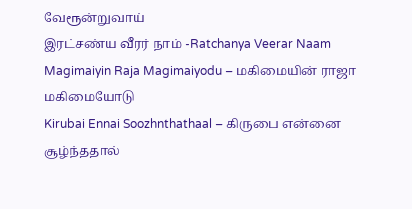வேரூன்றுவாய்
இரட்சண்ய வீரர் நாம் -Ratchanya Veerar Naam
Magimaiyin Raja Magimaiyodu – மகிமையின் ராஜா மகிமையோடு
Kirubai Ennai Soozhnthathaal – கிருபை என்னை சூழ்ந்ததால்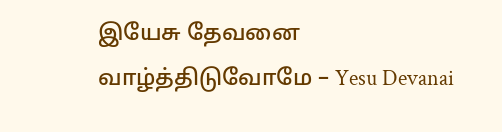இயேசு தேவனை வாழ்த்திடுவோமே – Yesu Devanai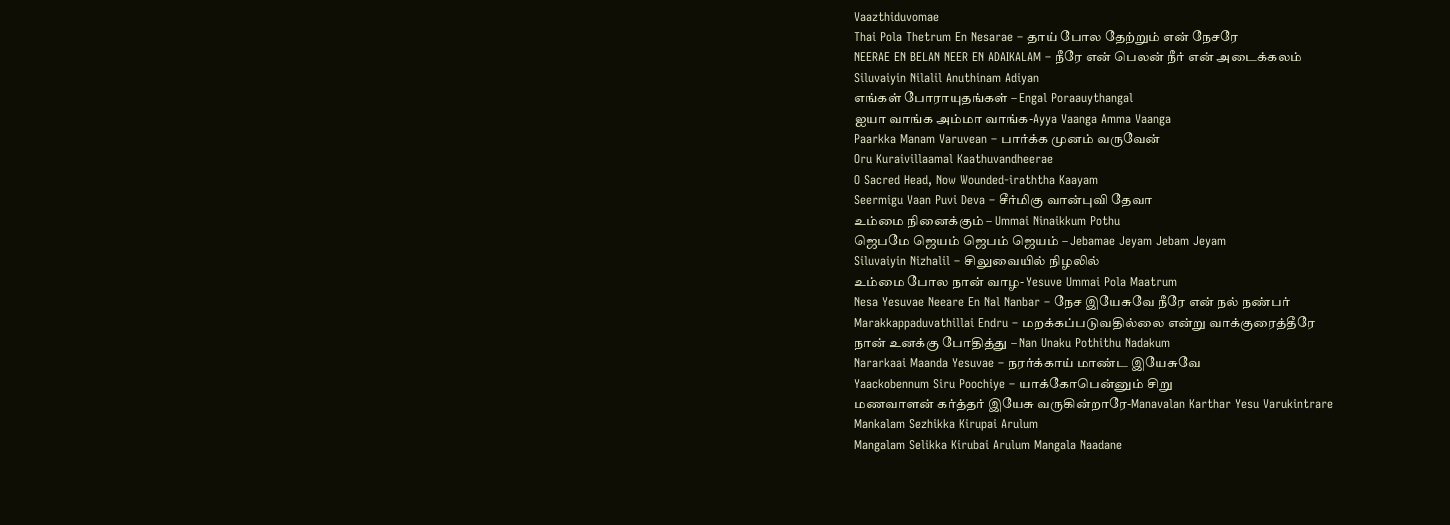Vaazthiduvomae
Thai Pola Thetrum En Nesarae – தாய் போல தேற்றும் என் நேசரே
NEERAE EN BELAN NEER EN ADAIKALAM – நீரே என் பெலன் நீர் என் அடைக்கலம்
Siluvaiyin Nilalil Anuthinam Adiyan
எங்கள் போராயுதங்கள் – Engal Poraauythangal
ஐயா வாங்க அம்மா வாங்க-Ayya Vaanga Amma Vaanga
Paarkka Manam Varuvean – பார்க்க முனம் வருவேன்
Oru Kuraivillaamal Kaathuvandheerae
O Sacred Head, Now Wounded-iraththa Kaayam
Seermigu Vaan Puvi Deva – சீர்மிகு வான்புவி தேவா
உம்மை நினைக்கும் – Ummai Ninaikkum Pothu
ஜெபமே ஜெயம் ஜெபம் ஜெயம் – Jebamae Jeyam Jebam Jeyam
Siluvaiyin Nizhalil – சிலுவையில் நிழலில்
உம்மை போல நான் வாழ- Yesuve Ummai Pola Maatrum
Nesa Yesuvae Neeare En Nal Nanbar – நேச இயேசுவே நீரே என் நல் நண்பர்
Marakkappaduvathillai Endru – மறக்கப்படுவதில்லை என்று வாக்குரைத்தீரே
நான் உனக்கு போதித்து – Nan Unaku Pothithu Nadakum
Nararkaai Maanda Yesuvae – நரர்க்காய் மாண்ட இயேசுவே
Yaackobennum Siru Poochiye – யாக்கோபென்னும் சிறு
மணவாளன் கர்த்தர் இயேசு வருகின்றாரே-Manavalan Karthar Yesu Varukintrare
Mankalam Sezhikka Kirupai Arulum
Mangalam Selikka Kirubai Arulum Mangala Naadane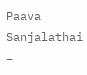Paava Sanjalathai –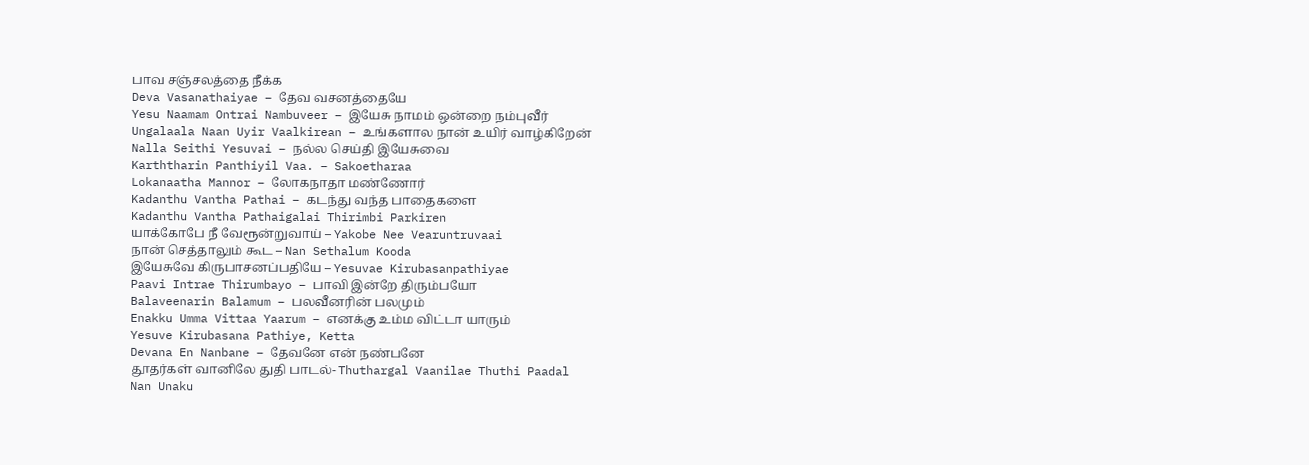பாவ சஞ்சலத்தை நீக்க
Deva Vasanathaiyae – தேவ வசனத்தையே
Yesu Naamam Ontrai Nambuveer – இயேசு நாமம் ஒன்றை நம்புவீர்
Ungalaala Naan Uyir Vaalkirean – உங்களால நான் உயிர் வாழ்கிறேன்
Nalla Seithi Yesuvai – நல்ல செய்தி இயேசுவை
Karththarin Panthiyil Vaa. – Sakoetharaa
Lokanaatha Mannor – லோகநாதா மண்ணோர்
Kadanthu Vantha Pathai – கடந்து வந்த பாதைகளை
Kadanthu Vantha Pathaigalai Thirimbi Parkiren
யாக்கோபே நீ வேரூன்றுவாய் – Yakobe Nee Vearuntruvaai
நான் செத்தாலும் கூட – Nan Sethalum Kooda
இயேசுவே கிருபாசனப்பதியே – Yesuvae Kirubasanpathiyae
Paavi Intrae Thirumbayo – பாவி இன்றே திரும்பயோ
Balaveenarin Balamum – பலவீனரின் பலமும்
Enakku Umma Vittaa Yaarum – எனக்கு உம்ம விட்டா யாரும்
Yesuve Kirubasana Pathiye, Ketta
Devana En Nanbane – தேவனே என் நண்பனே
தூதர்கள் வானிலே துதி பாடல்- Thuthargal Vaanilae Thuthi Paadal
Nan Unaku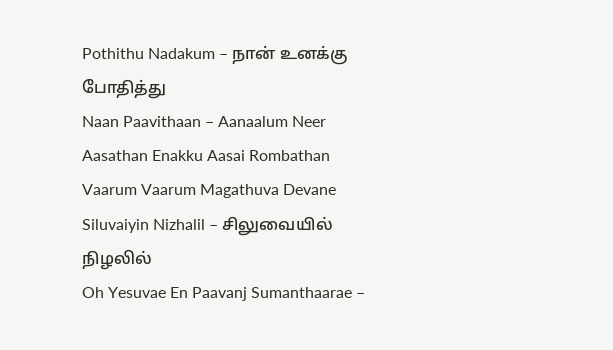Pothithu Nadakum – நான் உனக்கு போதித்து
Naan Paavithaan – Aanaalum Neer
Aasathan Enakku Aasai Rombathan
Vaarum Vaarum Magathuva Devane
Siluvaiyin Nizhalil – சிலுவையில் நிழலில்
Oh Yesuvae En Paavanj Sumanthaarae –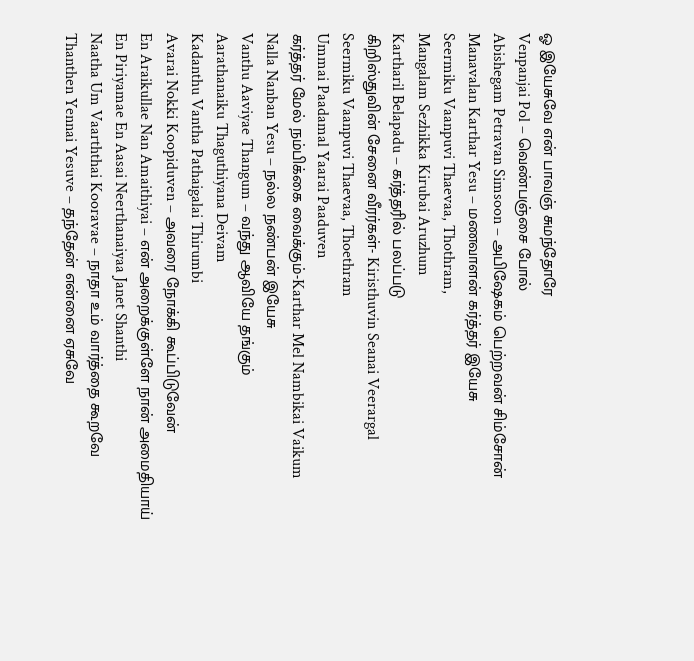ஓ இயேசுவே என் பாவஞ் சுமந்தோரே
Venpanjai Pol – வெண்பஞ்சை போல்
Abishegam Petravan Simsoon – அபிஷேகம் பெற்றவன் சிம்சோன்
Manavalan Karthar Yesu – மணவாளன் கர்த்தர் இயேசு
Seermiku Vaanpuvi Thaevaa, Thothram,
Mangalam Sezhikka Kirubai Aruzhum
Kartharil Belapadu – கர்த்தரில் பலப்படு
கிறிஸ்துவின் சேனை வீரர்கள்- Kiristhuvin Seanai Veerargal
Seermiku Vaanpuvi Thaevaa, Thoethram
Ummai Paadamal Yaarai Paaduven
கர்த்தர் மேல் நம்பிக்கை வைக்கும்-Karthar Mel Nambikai Vaikum
Nalla Nanban Yesu – நல்ல நண்பன் இயேசு
Vanthu Aaviyae Thangum – வந்து ஆவியே தங்கும்
Aarathanaiku Thaguthiyana Deivam
Kadanthu Vantha Pathaigalai Thirumbi
Avarai Nokki Koopiduven – அவரை நோக்கி கூப்பிடுவேன்
En Araikullae Nan Amaithiyai – என் அறைக்குள்ளே நான் அமைதியாய்
En Piriyamae En Aasai Neerthanaiyaa Janet Shanthi
Naatha Um Vaarththai Kooravae – நாதா உம் வார்த்தை கூறவே
Thanthen Yennai Yesuve – தந்தேன் என்னை ஏசுவே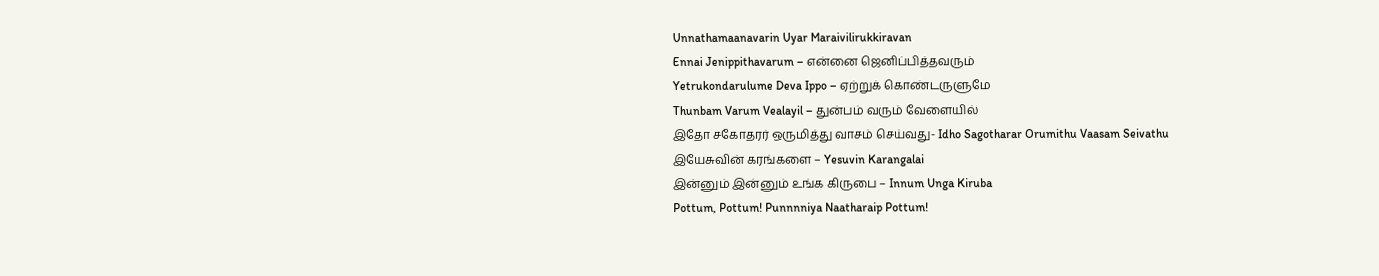Unnathamaanavarin Uyar Maraivilirukkiravan
Ennai Jenippithavarum – என்னை ஜெனிப்பித்தவரும்
Yetrukondarulume Deva Ippo – ஏற்றுக் கொண்டருளுமே
Thunbam Varum Vealayil – துன்பம் வரும் வேளையில்
இதோ சகோதரர் ஒருமித்து வாசம் செய்வது- Idho Sagotharar Orumithu Vaasam Seivathu
இயேசுவின் கரங்களை – Yesuvin Karangalai
இன்னும் இன்னும் உங்க கிருபை – Innum Unga Kiruba
Pottum, Pottum! Punnnniya Naatharaip Pottum!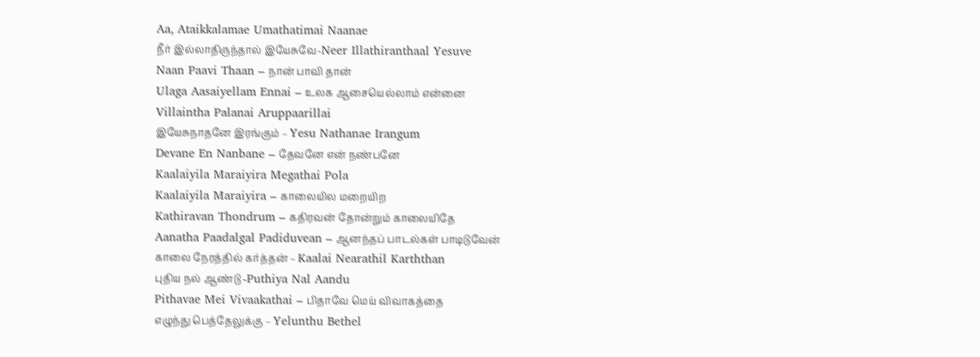Aa, Ataikkalamae Umathatimai Naanae
நீர் இல்லாதிருந்தால் இயேசுவே-Neer Illathiranthaal Yesuve
Naan Paavi Thaan – நான் பாவி தான்
Ulaga Aasaiyellam Ennai – உலக ஆசையெல்லாம் என்னை
Villaintha Palanai Aruppaarillai
இயேசுநாதனே இரங்கும் – Yesu Nathanae Irangum
Devane En Nanbane – தேவனே என் நண்பனே
Kaalaiyila Maraiyira Megathai Pola
Kaalaiyila Maraiyira – காலையில மறையிற
Kathiravan Thondrum – கதிரவன் தோன்றும் காலையிதே
Aanatha Paadalgal Padiduvean – ஆனந்தப் பாடல்கள் பாடிடுவேன்
காலை நேரத்தில் கர்த்தன் – Kaalai Nearathil Karththan
புதிய நல் ஆண்டு -Puthiya Nal Aandu
Pithavae Mei Vivaakathai – பிதாவே மெய் விவாகத்தை
எழுந்து பெத்தேலுக்கு – Yelunthu Bethel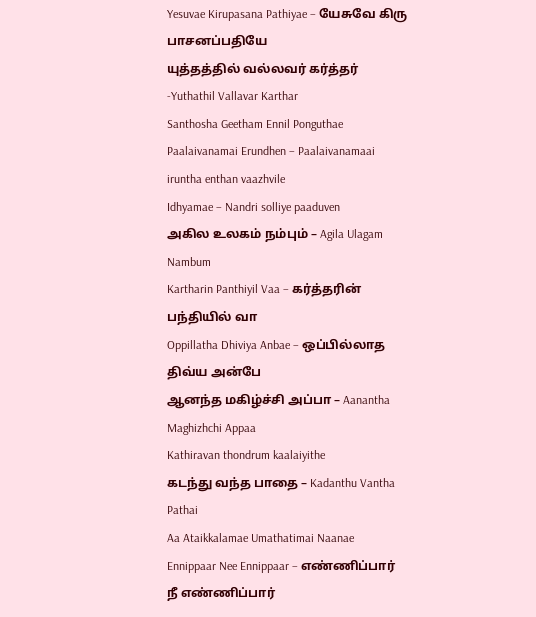Yesuvae Kirupasana Pathiyae – யேசுவே கிரு பாசனப்பதியே
யுத்தத்தில் வல்லவர் கர்த்தர் -Yuthathil Vallavar Karthar
Santhosha Geetham Ennil Ponguthae
Paalaivanamai Erundhen – Paalaivanamaai iruntha enthan vaazhvile
Idhyamae – Nandri solliye paaduven
அகில உலகம் நம்பும் – Agila Ulagam Nambum
Kartharin Panthiyil Vaa – கர்த்தரின் பந்தியில் வா
Oppillatha Dhiviya Anbae – ஒப்பில்லாத திவ்ய அன்பே
ஆனந்த மகிழ்ச்சி அப்பா – Aanantha Maghizhchi Appaa
Kathiravan thondrum kaalaiyithe
கடந்து வந்த பாதை – Kadanthu Vantha Pathai
Aa Ataikkalamae Umathatimai Naanae
Ennippaar Nee Ennippaar – எண்ணிப்பார் நீ எண்ணிப்பார்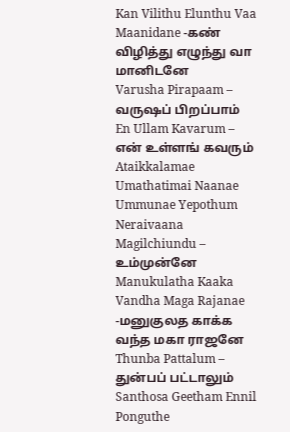Kan Vilithu Elunthu Vaa Maanidane -கண் விழித்து எழுந்து வா மானிடனே
Varusha Pirapaam – வருஷப் பிறப்பாம்
En Ullam Kavarum – என் உள்ளங் கவரும்
Ataikkalamae Umathatimai Naanae
Ummunae Yepothum Neraivaana Magilchiundu – உம்முன்னே
Manukulatha Kaaka Vandha Maga Rajanae -மனுகுலத காக்க வந்த மகா ராஜனே
Thunba Pattalum – துன்பப் பட்டாலும்
Santhosa Geetham Ennil Ponguthe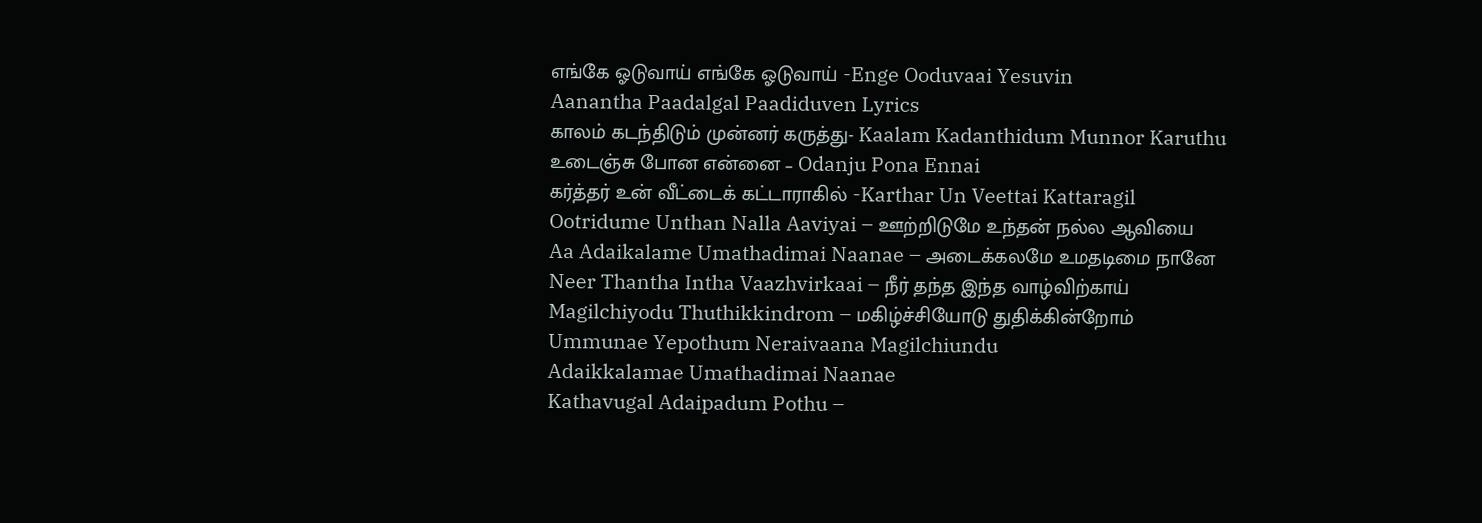எங்கே ஓடுவாய் எங்கே ஓடுவாய் -Enge Ooduvaai Yesuvin
Aanantha Paadalgal Paadiduven Lyrics
காலம் கடந்திடும் முன்னர் கருத்து- Kaalam Kadanthidum Munnor Karuthu
உடைஞ்சு போன என்னை – Odanju Pona Ennai
கர்த்தர் உன் வீட்டைக் கட்டாராகில் -Karthar Un Veettai Kattaragil
Ootridume Unthan Nalla Aaviyai – ஊற்றிடுமே உந்தன் நல்ல ஆவியை
Aa Adaikalame Umathadimai Naanae – அடைக்கலமே உமதடிமை நானே
Neer Thantha Intha Vaazhvirkaai – நீர் தந்த இந்த வாழ்விற்காய்
Magilchiyodu Thuthikkindrom – மகிழ்ச்சியோடு துதிக்கின்றோம்
Ummunae Yepothum Neraivaana Magilchiundu
Adaikkalamae Umathadimai Naanae
Kathavugal Adaipadum Pothu –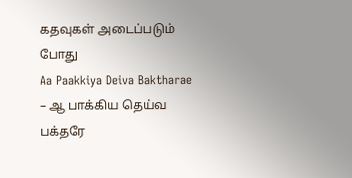கதவுகள் அடைப்படும் போது
Aa Paakkiya Deiva Baktharae – ஆ பாக்கிய தெய்வ பக்தரே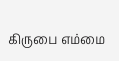கிருபை எம்மை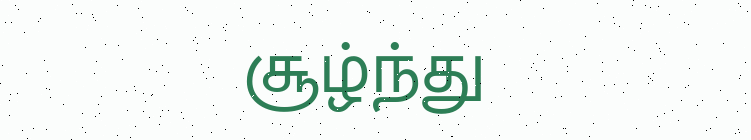சூழ்ந்து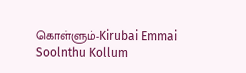கொள்ளும்-Kirubai Emmai Soolnthu Kollum